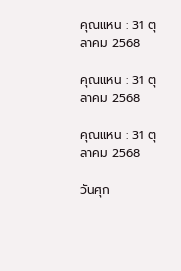คุณแหน : 31 ตุลาคม 2568

คุณแหน : 31 ตุลาคม 2568

คุณแหน : 31 ตุลาคม 2568

วันศุก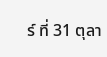ร์ ที่ 31 ตุลา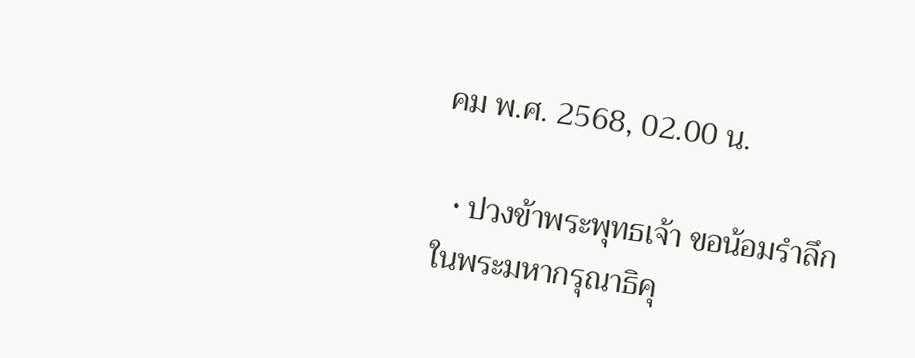คม พ.ศ. 2568, 02.00 น.

  • ปวงข้าพระพุทธเจ้า ขอน้อมรำลึกในพระมหากรุณาธิคุ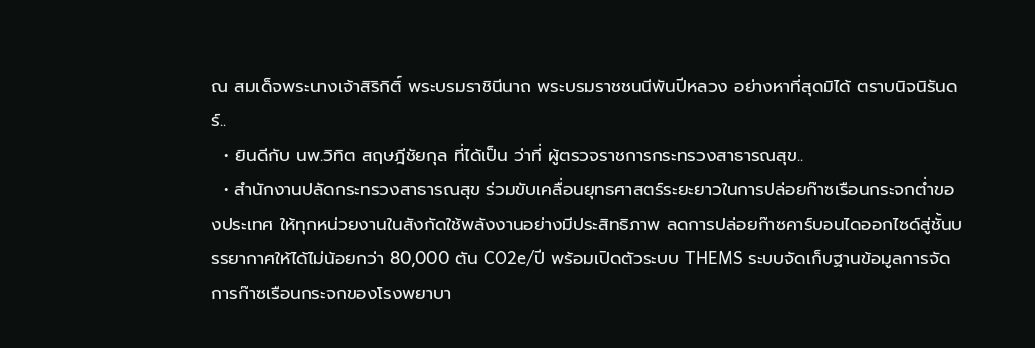ณ สมเด็จพระนางเจ้าสิริกิติ์ พระบรมราชินีนาถ พระบรมราชชนนีพันปีหลวง อย่างหาที่สุดมิได้ ตราบนิจนิรันดร์..
  • ยินดีกับ นพ.วิทิต สฤษฎีชัยกุล ที่ได้เป็น ว่าที่ ผู้ตรวจราชการกระทรวงสาธารณสุข..
  • สำนักงานปลัดกระทรวงสาธารณสุข ร่วมขับเคลื่อนยุทธศาสตร์ระยะยาวในการปล่อยก๊าซเรือนกระจกต่ำของประเทศ ให้ทุกหน่วยงานในสังกัดใช้พลังงานอย่างมีประสิทธิภาพ ลดการปล่อยก๊าซคาร์บอนไดออกไซด์สู่ชั้นบรรยากาศให้ได้ไม่น้อยกว่า 80,000 ตัน CO2e/ปี พร้อมเปิดตัวระบบ THEMS ระบบจัดเก็บฐานข้อมูลการจัดการก๊าซเรือนกระจกของโรงพยาบา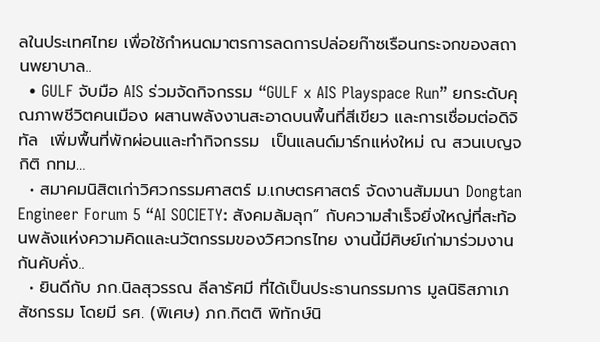ลในประเทศไทย เพื่อใช้กำหนดมาตรการลดการปล่อยก๊าซเรือนกระจกของสถานพยาบาล..
  • GULF จับมือ AIS ร่วมจัดกิจกรรม “GULF x AIS Playspace Run” ยกระดับคุณภาพชีวิตคนเมือง ผสานพลังงานสะอาดบนพื้นที่สีเขียว และการเชื่อมต่อดิจิทัล  เพิ่มพื้นที่พักผ่อนและทำกิจกรรม  เป็นแลนด์มาร์กแห่งใหม่ ณ สวนเบญจกิติ กทม…
  • สมาคมนิสิตเก่าวิศวกรรมศาสตร์ ม.เกษตรศาสตร์ จัดงานสัมมนา Dongtan Engineer Forum 5 “AI SOCIETY: สังคมล้มลุก” กับความสำเร็จยิ่งใหญ่ที่สะท้อนพลังแห่งความคิดและนวัตกรรมของวิศวกรไทย งานนี้มีศิษย์เก่ามาร่วมงานกันคับคั่ง..
  • ยินดีกับ ภก.นิลสุวรรณ ลีลารัศมี ที่ได้เป็นประธานกรรมการ มูลนิธิสภาเภสัชกรรม โดยมี รศ. (พิเศษ) ภก.กิตติ พิทักษ์นิ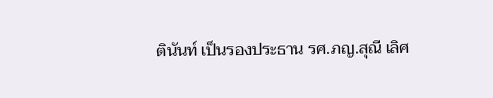ตินันท์ เป็นรองประธาน รศ.ภญ.สุณี เลิศ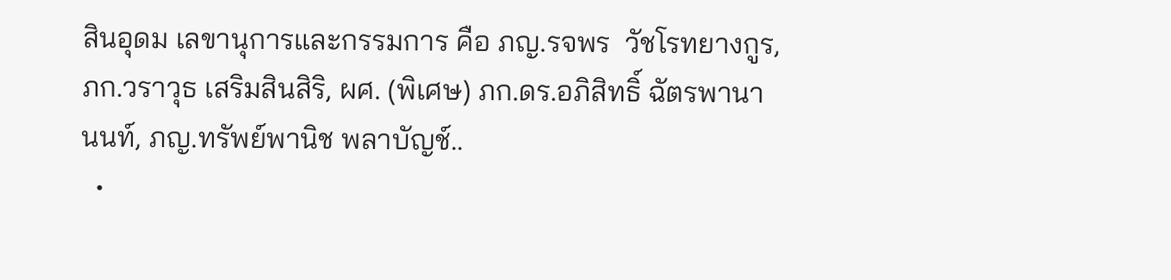สินอุดม เลขานุการและกรรมการ คือ ภญ.รจพร  วัชโรทยางกูร, ภก.วราวุธ เสริมสินสิริ, ผศ. (พิเศษ) ภก.ดร.อภิสิทธิ์ ฉัตรพานานนท์, ภญ.ทรัพย์พานิช พลาบัญช์..
  •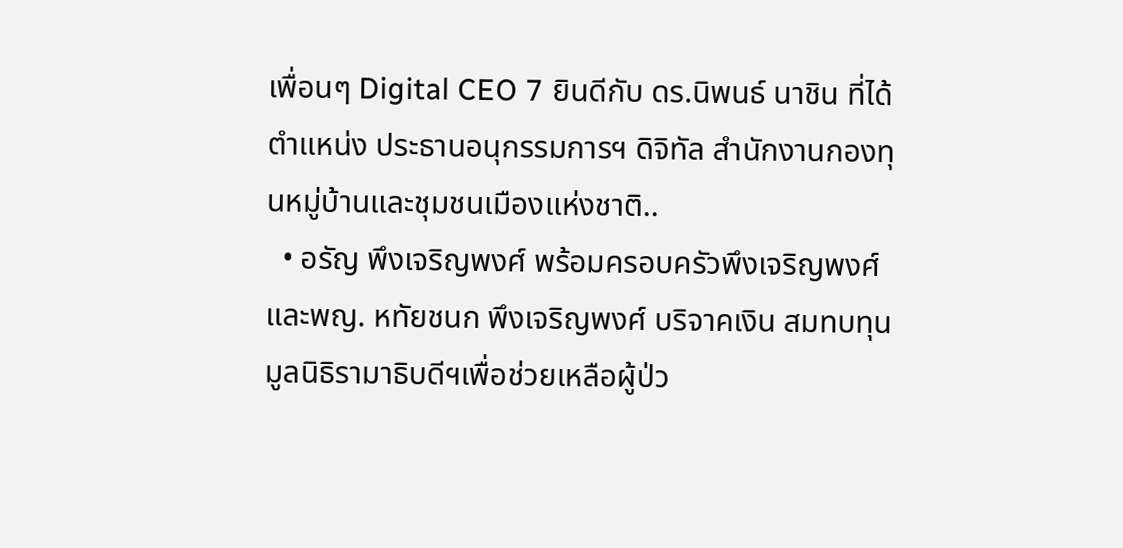เพื่อนๆ Digital CEO 7 ยินดีกับ ดร.นิพนธ์ นาชิน ที่ได้ตำแหน่ง ประธานอนุกรรมการฯ ดิจิทัล สำนักงานกองทุนหมู่บ้านและชุมชนเมืองแห่งชาติ..
  • อรัญ พึงเจริญพงศ์ พร้อมครอบครัวพึงเจริญพงศ์ และพญ. หทัยชนก พึงเจริญพงศ์ บริจาคเงิน สมทบทุนมูลนิธิรามาธิบดีฯเพื่อช่วยเหลือผู้ป่ว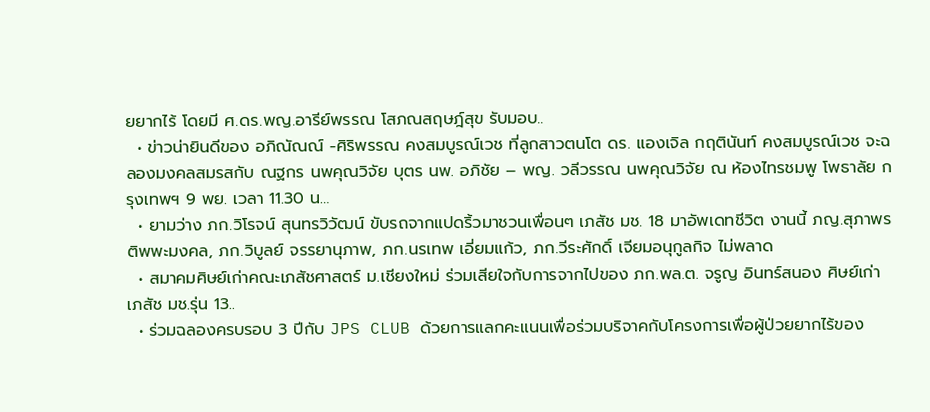ยยากไร้ โดยมี ศ.ดร.พญ.อารีย์พรรณ โสภณสฤษฎ์สุข รับมอบ..
  • ข่าวน่ายินดีของ อภิณัณณ์ -ศิริพรรณ คงสมบูรณ์เวช ที่ลูกสาวตนโต ดร. แองเจิล กฤตินันท์ คงสมบูรณ์เวช จะฉลองมงคลสมรสกับ ณฐกร นพคุณวิจัย บุตร นพ. อภิชัย – พญ. วลีวรรณ นพคุณวิจัย ณ ห้องไทรชมพู โพธาลัย กรุงเทพฯ 9 พย. เวลา 11.30 น…
  • ยามว่าง ภก.วิโรจน์ สุนทรวิวัฒน์ ขับรถจากแปดริ้วมาชวนเพื่อนๆ เภสัช มช. 18 มาอัพเดทชีวิต งานนี้ ภญ.สุภาพร ติพพะมงคล, ภก.วิบูลย์ จรรยานุภาพ, ภก.นรเทพ เอี่ยมแก้ว, ภก.วีระศักดิ์ เจียมอนุกูลกิจ ไม่พลาด
  • สมาคมศิษย์เก่าคณะเภสัชศาสตร์ ม.เชียงใหม่ ร่วมเสียใจกับการจากไปของ ภก.พล.ต. จรูญ อินทร์สนอง ศิษย์เก่า เภสัช มช.รุ่น 13..
  • ร่วมฉลองครบรอบ 3 ปีกับ JPS CLUB ด้วยการแลกคะแนนเพื่อร่วมบริจาคกับโครงการเพื่อผู้ป่วยยากไร้ของ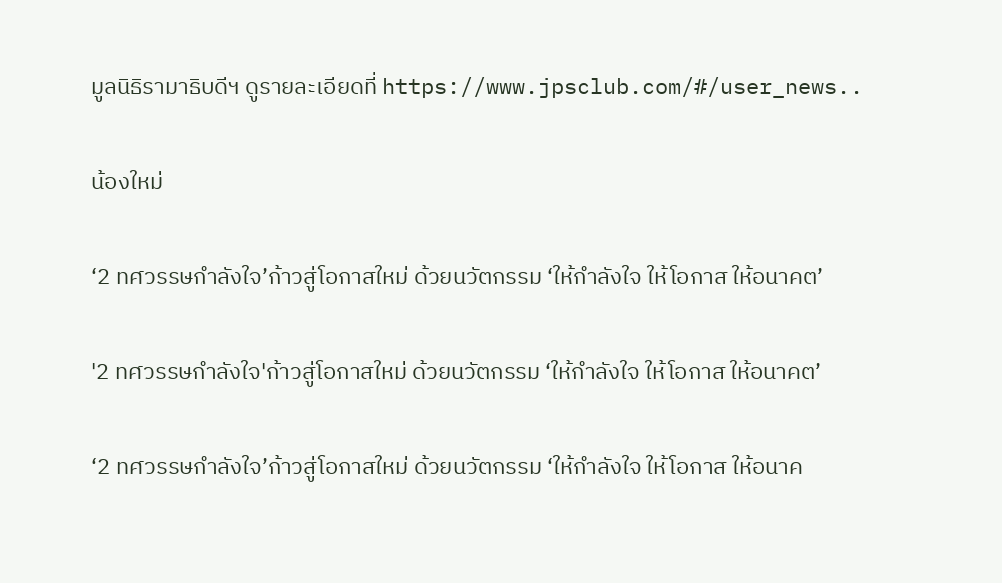มูลนิธิรามาธิบดีฯ ดูรายละเอียดที่ https://www.jpsclub.com/#/user_news..

น้องใหม่

‘2 ทศวรรษกำลังใจ’ก้าวสู่โอกาสใหม่ ด้วยนวัตกรรม ‘ให้กำลังใจ ให้โอกาส ให้อนาคต’

'2 ทศวรรษกำลังใจ'ก้าวสู่โอกาสใหม่ ด้วยนวัตกรรม ‘ให้กำลังใจ ให้โอกาส ให้อนาคต’

‘2 ทศวรรษกำลังใจ’ก้าวสู่โอกาสใหม่ ด้วยนวัตกรรม ‘ให้กำลังใจ ให้โอกาส ให้อนาค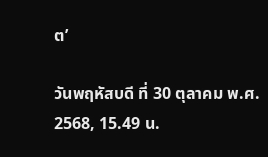ต’

วันพฤหัสบดี ที่ 30 ตุลาคม พ.ศ. 2568, 15.49 น.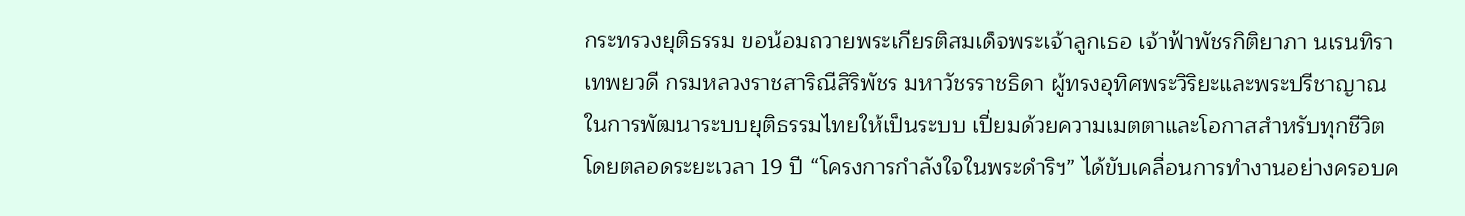กระทรวงยุติธรรม ขอน้อมถวายพระเกียรติสมเด็จพระเจ้าลูกเธอ เจ้าฟ้าพัชรกิติยาภา นเรนทิราเทพยวดี กรมหลวงราชสาริณีสิริพัชร มหาวัชรราชธิดา ผู้ทรงอุทิศพระวิริยะและพระปรีชาญาณในการพัฒนาระบบยุติธรรมไทยให้เป็นระบบ เปี่ยมด้วยความเมตตาและโอกาสสำหรับทุกชีวิต โดยตลอดระยะเวลา 19 ปี “โครงการกำลังใจในพระดำริฯ” ได้ขับเคลื่อนการทำงานอย่างครอบค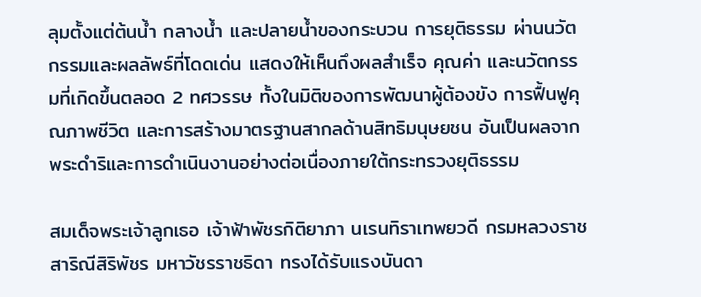ลุมตั้งแต่ต้นน้ำ กลางน้ำ และปลายน้ำของกระบวน การยุติธรรม ผ่านนวัตกรรมและผลลัพธ์ที่โดดเด่น แสดงให้เห็นถึงผลสำเร็จ คุณค่า และนวัตกรรมที่เกิดขึ้นตลอด 2 ทศวรรษ ทั้งในมิติของการพัฒนาผู้ต้องขัง การฟื้นฟูคุณภาพชีวิต และการสร้างมาตรฐานสากลด้านสิทธิมนุษยชน อันเป็นผลจากพระดำริและการดำเนินงานอย่างต่อเนื่องภายใต้กระทรวงยุติธรรม

สมเด็จพระเจ้าลูกเธอ เจ้าฟ้าพัชรกิติยาภา นเรนทิราเทพยวดี กรมหลวงราชสาริณีสิริพัชร มหาวัชรราชธิดา ทรงได้รับแรงบันดา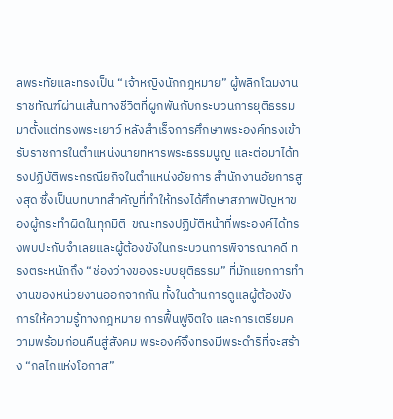ลพระทัยและทรงเป็น “เจ้าหญิงนักกฎหมาย” ผู้พลิกโฉมงานราชทัณฑ์ผ่านเส้นทางชีวิตที่ผูกพันกับกระบวนการยุติธรรมมาตั้งแต่ทรงพระเยาว์ หลังสำเร็จการศึกษาพระองค์ทรงเข้ารับราชการในตำแหน่งนายทหารพระธรรมนูญ และต่อมาได้ทรงปฏิบัติพระกรณียกิจในตำแหน่งอัยการ สำนักงานอัยการสูงสุด ซึ่งเป็นบทบาทสำคัญที่ทำให้ทรงได้ศึกษาสภาพปัญหาของผู้กระทำผิดในทุกมิติ  ขณะทรงปฏิบัติหน้าที่พระองค์ได้ทรงพบปะกับจำเลยและผู้ต้องขังในกระบวนการพิจารณาคดี ทรงตระหนักถึง “ช่องว่างของระบบยุติธรรม” ที่มักแยกการทำงานของหน่วยงานออกจากกัน ทั้งในด้านการดูแลผู้ต้องขัง การให้ความรู้ทางกฎหมาย การฟื้นฟูจิตใจ และการเตรียมความพร้อมก่อนคืนสู่สังคม พระองค์จึงทรงมีพระดำริที่จะสร้าง “กลไกแห่งโอกาส”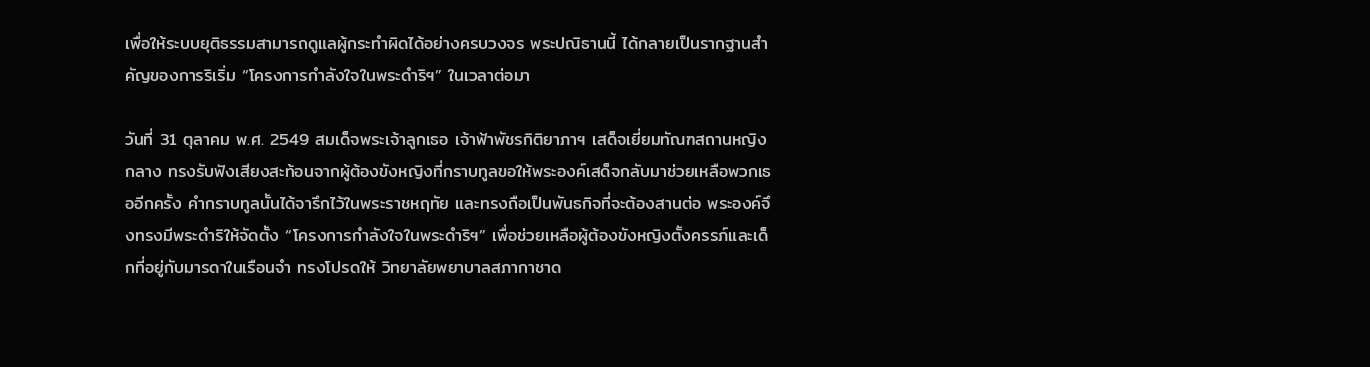เพื่อให้ระบบยุติธรรมสามารถดูแลผู้กระทำผิดได้อย่างครบวงจร พระปณิธานนี้ ได้กลายเป็นรากฐานสำคัญของการริเริ่ม “โครงการกำลังใจในพระดำริฯ” ในเวลาต่อมา

วันที่ 31 ตุลาคม พ.ศ. 2549 สมเด็จพระเจ้าลูกเธอ เจ้าฟ้าพัชรกิติยาภาฯ เสด็จเยี่ยมทัณฑสถานหญิงกลาง ทรงรับฟังเสียงสะท้อนจากผู้ต้องขังหญิงที่กราบทูลขอให้พระองค์เสด็จกลับมาช่วยเหลือพวกเธออีกครั้ง คำกราบทูลนั้นได้จารึกไว้ในพระราชหฤทัย และทรงถือเป็นพันธกิจที่จะต้องสานต่อ พระองค์จึงทรงมีพระดำริให้จัดตั้ง “โครงการกำลังใจในพระดำริฯ” เพื่อช่วยเหลือผู้ต้องขังหญิงตั้งครรภ์และเด็กที่อยู่กับมารดาในเรือนจำ ทรงโปรดให้ วิทยาลัยพยาบาลสภากาชาด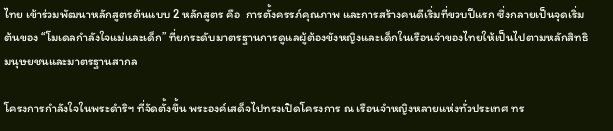ไทย เข้าร่วมพัฒนาหลักสูตรต้นแบบ 2 หลักสูตร คือ  การตั้งครรภ์คุณภาพ และการสร้างคนดีเริ่มที่ขวบปีแรก ซึ่งกลายเป็นจุดเริ่มต้นของ “โมเดลกำลังใจแม่และเด็ก” ที่ยกระดับมาตรฐานการดูแลผู้ต้องขังหญิงและเด็กในเรือนจำของไทยให้เป็นไปตามหลักสิทธิมนุษยชนและมาตรฐานสากล

โครงการกำลังใจในพระดำริฯ ที่จัดตั้งขึ้น พระองค์เสด็จไปทรงเปิดโครงการ ณ เรือนจำหญิงหลายแห่งทั่วประเทศ ทร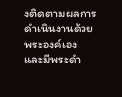งติดตามผลการดำเนินงานด้วยพระองค์เอง และมีพระดำ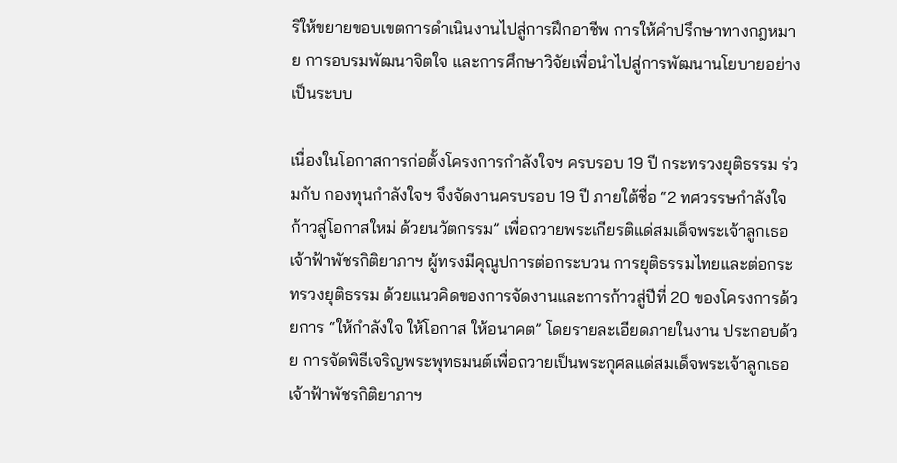ริให้ขยายขอบเขตการดำเนินงานไปสู่การฝึกอาชีพ การให้คำปรึกษาทางกฎหมาย การอบรมพัฒนาจิตใจ และการศึกษาวิจัยเพื่อนำไปสู่การพัฒนานโยบายอย่างเป็นระบบ

เนื่องในโอกาสการก่อตั้งโครงการกำลังใจฯ ครบรอบ 19 ปี กระทรวงยุติธรรม ร่วมกับ กองทุนกำลังใจฯ จึงจัดงานครบรอบ 19 ปี ภายใต้ชื่อ “2 ทศวรรษกำลังใจ ก้าวสู่โอกาสใหม่ ด้วยนวัตกรรม” เพื่อถวายพระเกียรติแด่สมเด็จพระเจ้าลูกเธอ เจ้าฟ้าพัชรกิติยาภาฯ ผู้ทรงมีคุณูปการต่อกระบวน การยุติธรรมไทยและต่อกระทรวงยุติธรรม ด้วยแนวคิดของการจัดงานและการก้าวสู่ปีที่ 20 ของโครงการด้วยการ “ให้กำลังใจ ให้โอกาส ให้อนาคต” โดยรายละเอียดภายในงาน ประกอบด้วย การจัดพิธีเจริญพระพุทธมนต์เพื่อถวายเป็นพระกุศลแด่สมเด็จพระเจ้าลูกเธอ เจ้าฟ้าพัชรกิติยาภาฯ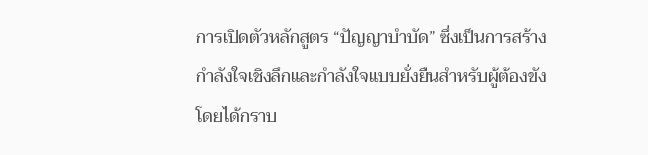การเปิดตัวหลักสูตร “ปัญญาบำบัด” ซึ่งเป็นการสร้างกำลังใจเชิงลึกและกำลังใจแบบยั่งยืนสำหรับผู้ต้องขัง โดยได้กราบ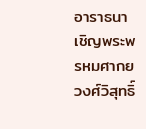อาราธนาเชิญพระพรหมศากยวงศ์วิสุทธิ์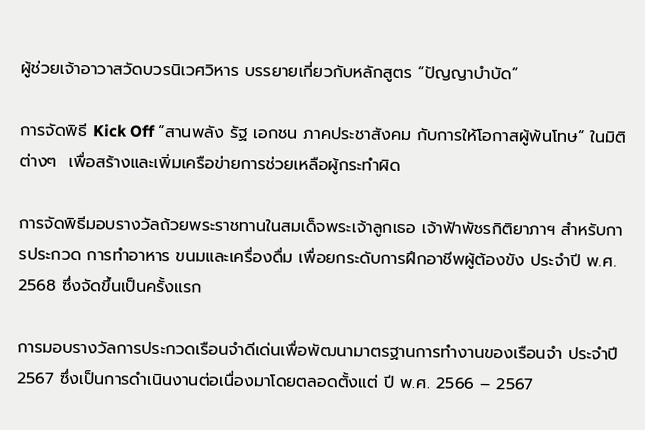ผู้ช่วยเจ้าอาวาสวัดบวรนิเวศวิหาร บรรยายเกี่ยวกับหลักสูตร “ปัญญาบำบัด”

การจัดพิธี Kick Off “สานพลัง รัฐ เอกชน ภาคประชาสังคม กับการให้โอกาสผู้พ้นโทษ” ในมิติต่างๆ  เพื่อสร้างและเพิ่มเครือข่ายการช่วยเหลือผู้กระทำผิด

การจัดพิธีมอบรางวัลถ้วยพระราชทานในสมเด็จพระเจ้าลูกเธอ เจ้าฟ้าพัชรกิติยาภาฯ สำหรับการประกวด การทำอาหาร ขนมและเครื่องดื่ม เพื่อยกระดับการฝึกอาชีพผู้ต้องขัง ประจำปี พ.ศ. 2568 ซึ่งจัดขึ้นเป็นครั้งแรก

การมอบรางวัลการประกวดเรือนจำดีเด่นเพื่อพัฒนามาตรฐานการทำงานของเรือนจำ ประจำปี 2567 ซึ่งเป็นการดำเนินงานต่อเนื่องมาโดยตลอดตั้งแต่ ปี พ.ศ. 2566 – 2567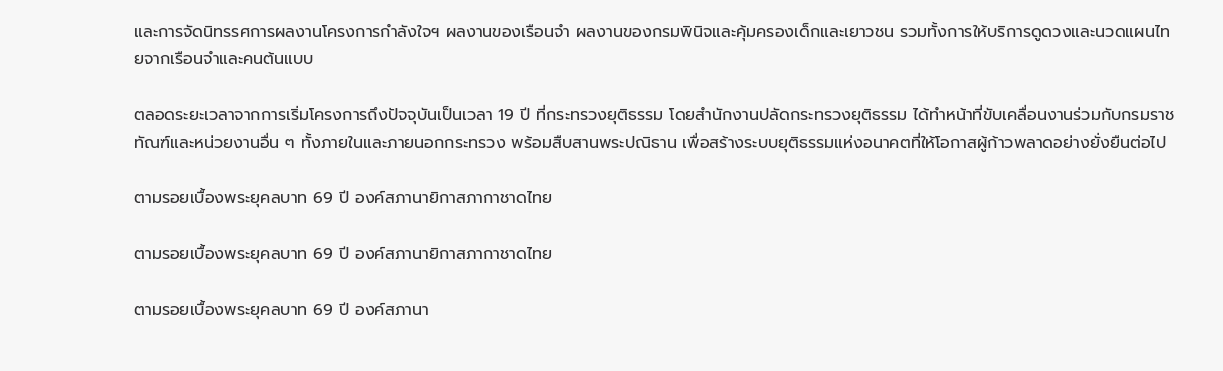และการจัดนิทรรศการผลงานโครงการกำลังใจฯ ผลงานของเรือนจำ ผลงานของกรมพินิจและคุ้มครองเด็กและเยาวชน รวมทั้งการให้บริการดูดวงและนวดแผนไทยจากเรือนจำและคนต้นแบบ

ตลอดระยะเวลาจากการเริ่มโครงการถึงปัจจุบันเป็นเวลา 19 ปี ที่กระทรวงยุติธรรม โดยสำนักงานปลัดกระทรวงยุติธรรม ได้ทำหน้าที่ขับเคลื่อนงานร่วมกับกรมราชทัณฑ์และหน่วยงานอื่น ๆ ทั้งภายในและภายนอกกระทรวง พร้อมสืบสานพระปณิธาน เพื่อสร้างระบบยุติธรรมแห่งอนาคตที่ให้โอกาสผู้ก้าวพลาดอย่างยั่งยืนต่อไป

ตามรอยเบื้องพระยุคลบาท 69 ปี องค์สภานายิกาสภากาชาดไทย

ตามรอยเบื้องพระยุคลบาท 69 ปี องค์สภานายิกาสภากาชาดไทย

ตามรอยเบื้องพระยุคลบาท 69 ปี องค์สภานา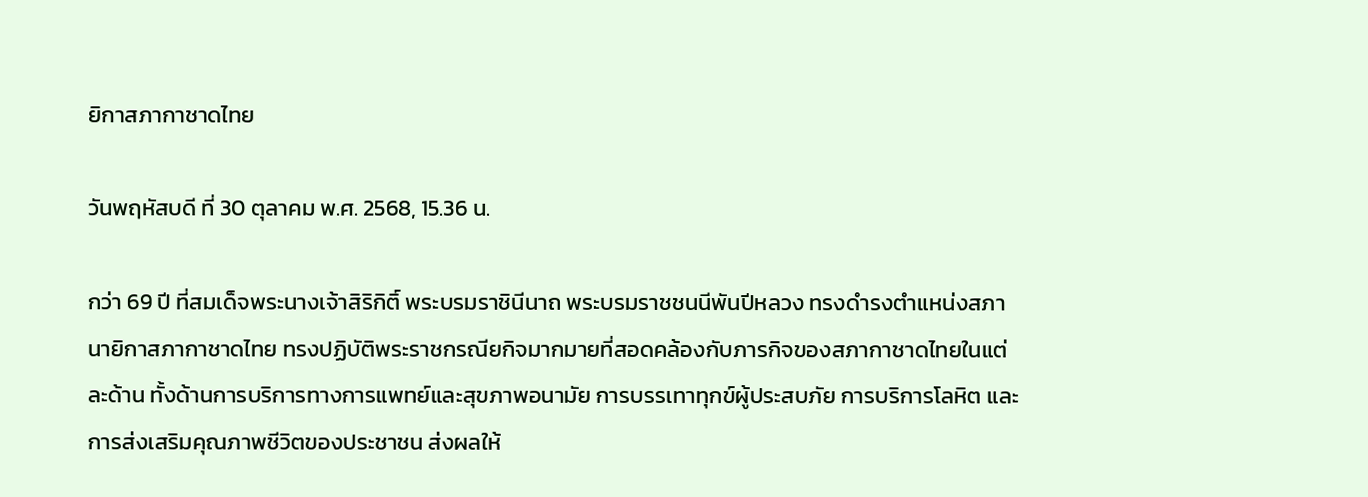ยิกาสภากาชาดไทย

วันพฤหัสบดี ที่ 30 ตุลาคม พ.ศ. 2568, 15.36 น.

กว่า 69 ปี ที่สมเด็จพระนางเจ้าสิริกิติ์ พระบรมราชินีนาถ พระบรมราชชนนีพันปีหลวง ทรงดำรงตำแหน่งสภานายิกาสภากาชาดไทย ทรงปฏิบัติพระราชกรณียกิจมากมายที่สอดคล้องกับภารกิจของสภากาชาดไทยในแต่ละด้าน ทั้งด้านการบริการทางการแพทย์และสุขภาพอนามัย การบรรเทาทุกข์ผู้ประสบภัย การบริการโลหิต และการส่งเสริมคุณภาพชีวิตของประชาชน ส่งผลให้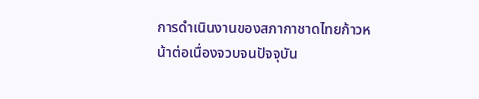การดำเนินงานของสภากาชาดไทยก้าวหน้าต่อเนื่องจวบจนปัจจุบัน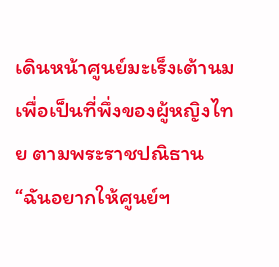เดินหน้าศูนย์มะเร็งเต้านม เพื่อเป็นที่พึ่งของผู้หญิงไทย ตามพระราชปณิธาน “ฉันอยากให้ศูนย์ฯ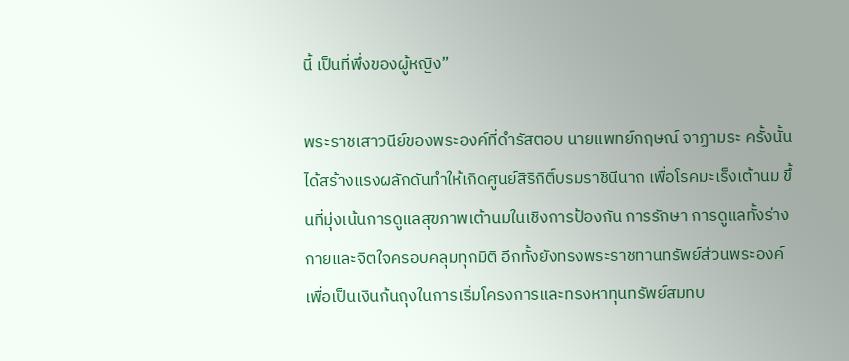นี้ เป็นที่พึ่งของผู้หญิง”

พระราชเสาวนีย์ของพระองค์ที่ดำรัสตอบ นายแพทย์กฤษณ์ จาฏามระ ครั้งนั้น ได้สร้างแรงผลักดันทำให้เกิดศูนย์สิริกิติ์บรมราชินีนาถ เพื่อโรคมะเร็งเต้านม ขึ้นที่มุ่งเน้นการดูแลสุขภาพเต้านมในเชิงการป้องกัน การรักษา การดูแลทั้งร่างกายและจิตใจครอบคลุมทุกมิติ อีกทั้งยังทรงพระราชทานทรัพย์ส่วนพระองค์ เพื่อเป็นเงินก้นถุงในการเริ่มโครงการและทรงหาทุนทรัพย์สมทบ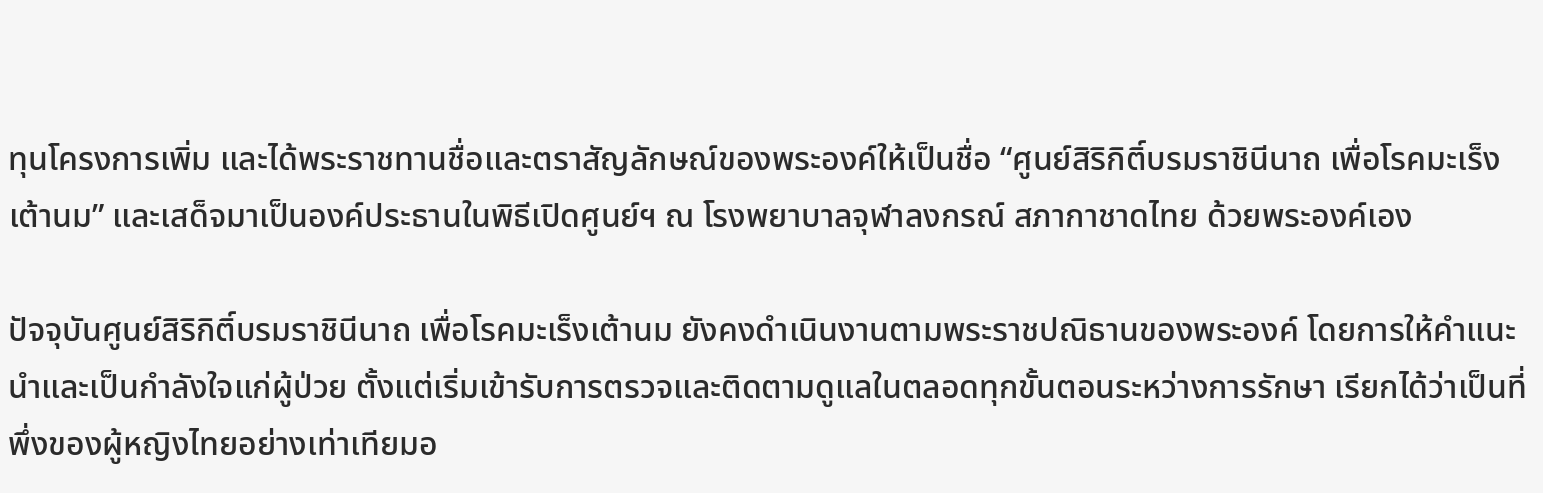ทุนโครงการเพิ่ม และได้พระราชทานชื่อและตราสัญลักษณ์ของพระองค์ให้เป็นชื่อ “ศูนย์สิริกิติ์บรมราชินีนาถ เพื่อโรคมะเร็งเต้านม” และเสด็จมาเป็นองค์ประธานในพิธีเปิดศูนย์ฯ ณ โรงพยาบาลจุฬาลงกรณ์ สภากาชาดไทย ด้วยพระองค์เอง

ปัจจุบันศูนย์สิริกิติ์บรมราชินีนาถ เพื่อโรคมะเร็งเต้านม ยังคงดำเนินงานตามพระราชปณิธานของพระองค์ โดยการให้คำแนะนำและเป็นกำลังใจแก่ผู้ป่วย ตั้งแต่เริ่มเข้ารับการตรวจและติดตามดูแลในตลอดทุกขั้นตอนระหว่างการรักษา เรียกได้ว่าเป็นที่พึ่งของผู้หญิงไทยอย่างเท่าเทียมอ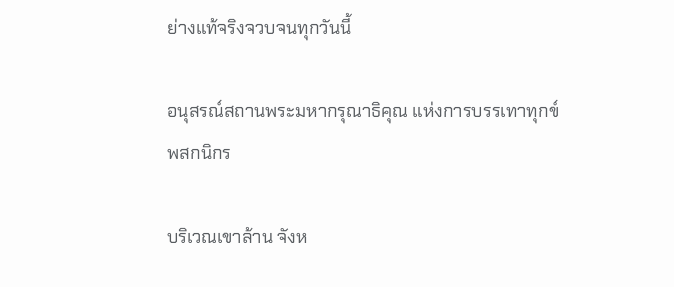ย่างแท้จริงจวบจนทุกวันนี้

อนุสรณ์สถานพระมหากรุณาธิคุณ แห่งการบรรเทาทุกข์พสกนิกร

บริเวณเขาล้าน จังห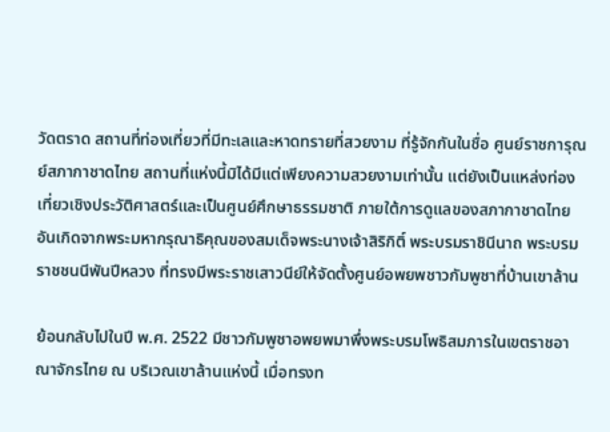วัดตราด สถานที่ท่องเที่ยวที่มีทะเลและหาดทรายที่สวยงาม ที่รู้จักกันในชื่อ ศูนย์ราชการุณย์สภากาชาดไทย สถานที่แห่งนี้มิได้มีแต่เพียงความสวยงามเท่านั้น แต่ยังเป็นแหล่งท่องเที่ยวเชิงประวัติศาสตร์และเป็นศูนย์ศึกษาธรรมชาติ ภายใต้การดูแลของสภากาชาดไทย อันเกิดจากพระมหากรุณาธิคุณของสมเด็จพระนางเจ้าสิริกิติ์ พระบรมราชินีนาถ พระบรมราชชนนีพันปีหลวง ที่ทรงมีพระราชเสาวนีย์ให้จัดตั้งศูนย์อพยพชาวกัมพูชาที่บ้านเขาล้าน

ย้อนกลับไปในปี พ.ศ. 2522 มีชาวกัมพูชาอพยพมาพึ่งพระบรมโพธิสมภารในเขตราชอาณาจักรไทย ณ บริเวณเขาล้านแห่งนี้ เมื่อทรงท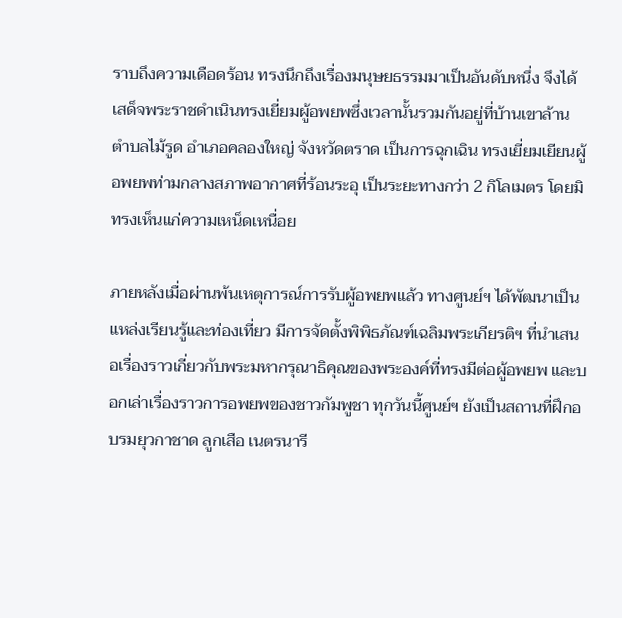ราบถึงความเดือดร้อน ทรงนึกถึงเรื่องมนุษยธรรมมาเป็นอันดับหนึ่ง จึงได้เสด็จพระราชดำเนินทรงเยี่ยมผู้อพยพซึ่งเวลานั้นรวมกันอยู่ที่บ้านเขาล้าน ตำบลไม้รูด อำเภอคลองใหญ่ จังหวัดตราด เป็นการฉุกเฉิน ทรงเยี่ยมเยียนผู้อพยพท่ามกลางสภาพอากาศที่ร้อนระอุ เป็นระยะทางกว่า 2 กิโลเมตร โดยมิทรงเห็นแก่ความเหน็ดเหนื่อย

ภายหลังเมื่อผ่านพ้นเหตุการณ์การรับผู้อพยพแล้ว ทางศูนย์ฯ ได้พัฒนาเป็นแหล่งเรียนรู้และท่องเที่ยว มีการจัดตั้งพิพิธภัณฑ์เฉลิมพระเกียรติฯ ที่นำเสนอเรื่องราวเกี่ยวกับพระมหากรุณาธิคุณของพระองค์ที่ทรงมีต่อผู้อพยพ และบอกเล่าเรื่องราวการอพยพของชาวกัมพูชา ทุกวันนี้ศูนย์ฯ ยังเป็นสถานที่ฝึกอบรมยุวกาชาด ลูกเสือ เนตรนารี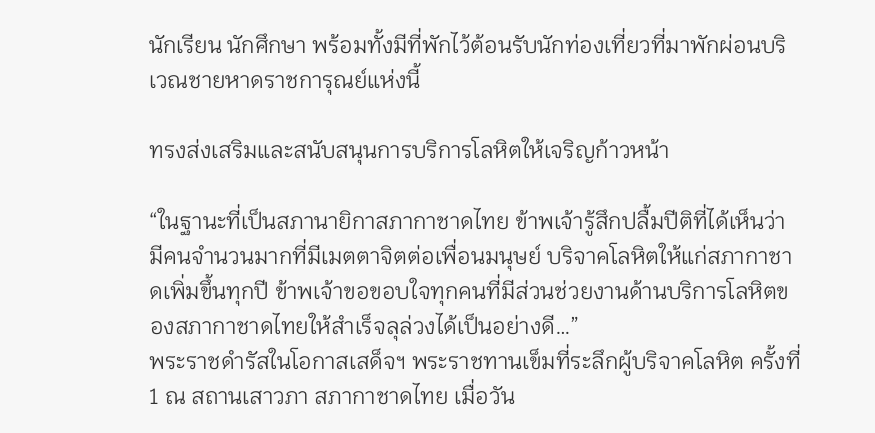นักเรียน นักศึกษา พร้อมทั้งมีที่พักไว้ต้อนรับนักท่องเที่ยวที่มาพักผ่อนบริเวณชายหาดราชการุณย์แห่งนี้

ทรงส่งเสริมและสนับสนุนการบริการโลหิตให้เจริญก้าวหน้า

“ในฐานะที่เป็นสภานายิกาสภากาชาดไทย ข้าพเจ้ารู้สึกปลื้มปีติที่ได้เห็นว่า มีคนจำนวนมากที่มีเมตตาจิตต่อเพื่อนมนุษย์ บริจาคโลหิตให้แก่สภากาชาดเพิ่มขึ้นทุกปี ข้าพเจ้าขอขอบใจทุกคนที่มีส่วนช่วยงานด้านบริการโลหิตของสภากาชาดไทยให้สำเร็จลุล่วงได้เป็นอย่างดี…”
พระราชดำรัสในโอกาสเสด็จฯ พระราชทานเข็มที่ระลึกผู้บริจาคโลหิต ครั้งที่ 1 ณ สถานเสาวภา สภากาชาดไทย เมื่อวัน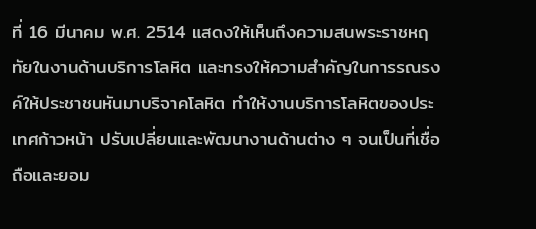ที่ 16 มีนาคม พ.ศ. 2514 แสดงให้เห็นถึงความสนพระราชหฤทัยในงานด้านบริการโลหิต และทรงให้ความสำคัญในการรณรงค์ให้ประชาชนหันมาบริจาคโลหิต ทําให้งานบริการโลหิตของประเทศก้าวหน้า ปรับเปลี่ยนและพัฒนางานด้านต่าง ๆ จนเป็นที่เชื่อถือและยอม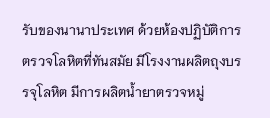รับของนานาประเทศ ด้วยห้องปฏิบัติการตรวจโลหิตที่ทันสมัย มีโรงงานผลิตถุงบรรจุโลหิต มีการผลิตน้ำยาตรวจหมู่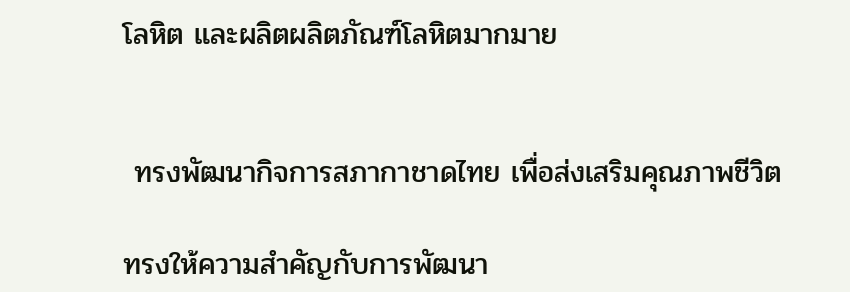โลหิต และผลิตผลิตภัณฑ์โลหิตมากมาย


 ทรงพัฒนากิจการสภากาชาดไทย เพื่อส่งเสริมคุณภาพชีวิต

ทรงให้ความสำคัญกับการพัฒนา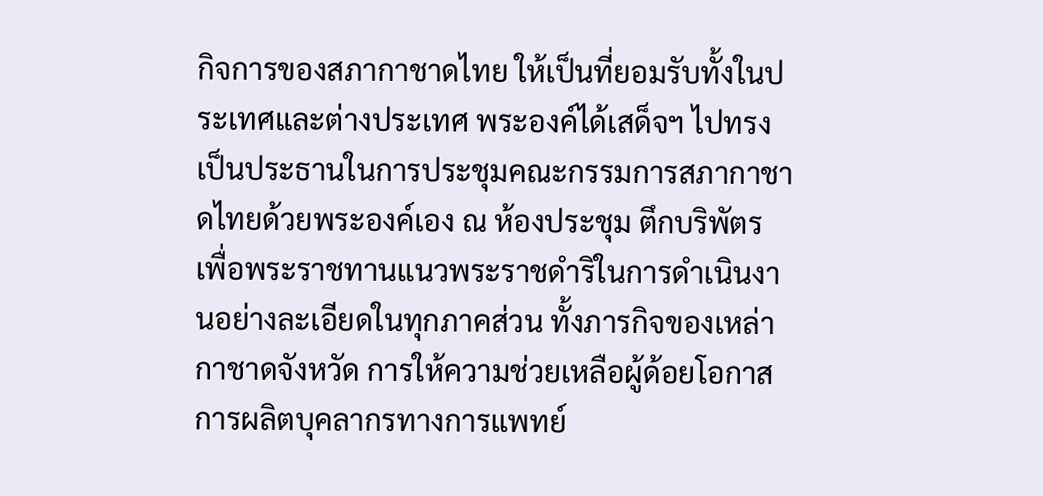กิจการของสภากาชาดไทย ให้เป็นที่ยอมรับทั้งในประเทศและต่างประเทศ พระองค์ได้เสด็จฯ ไปทรงเป็นประธานในการประชุมคณะกรรมการสภากาชาดไทยด้วยพระองค์เอง ณ ห้องประชุม ตึกบริพัตร เพื่อพระราชทานแนวพระราชดำริในการดำเนินงานอย่างละเอียดในทุกภาคส่วน ทั้งภารกิจของเหล่ากาชาดจังหวัด การให้ความช่วยเหลือผู้ด้อยโอกาส การผลิตบุคลากรทางการแพทย์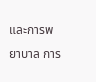และการพยาบาล การ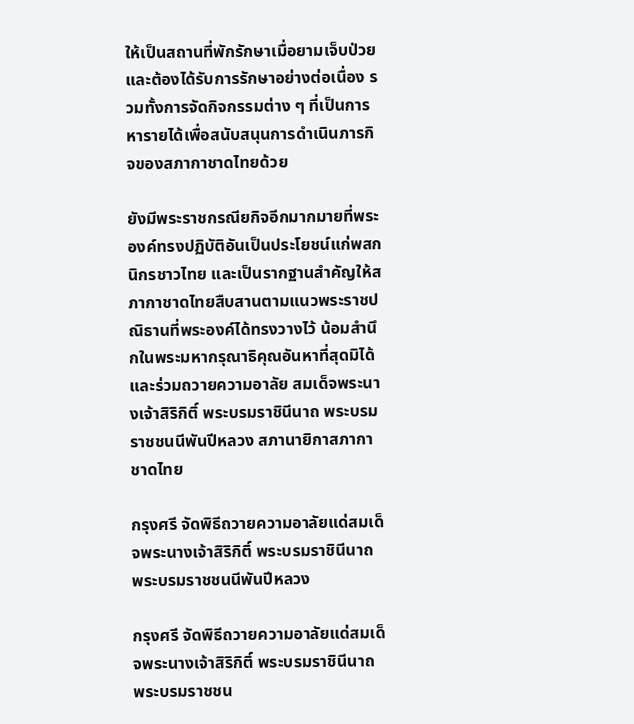ให้เป็นสถานที่พักรักษาเมื่อยามเจ็บป่วยและต้องได้รับการรักษาอย่างต่อเนื่อง รวมทั้งการจัดกิจกรรมต่าง ๆ ที่เป็นการหารายได้เพื่อสนับสนุนการดำเนินภารกิจของสภากาชาดไทยด้วย

ยังมีพระราชกรณียกิจอีกมากมายที่พระองค์ทรงปฏิบัติอันเป็นประโยชน์แก่พสกนิกรชาวไทย และเป็นรากฐานสำคัญให้สภากาชาดไทยสืบสานตามแนวพระราชปณิธานที่พระองค์ได้ทรงวางไว้ น้อมสำนึกในพระมหากรุณาธิคุณอันหาที่สุดมิได้ และร่วมถวายความอาลัย สมเด็จพระนางเจ้าสิริกิติ์ พระบรมราชินีนาถ พระบรมราชชนนีพันปีหลวง สภานายิกาสภากาชาดไทย

กรุงศรี จัดพิธีถวายความอาลัยแด่สมเด็จพระนางเจ้าสิริกิติ์ พระบรมราชินีนาถ พระบรมราชชนนีพันปีหลวง

กรุงศรี จัดพิธีถวายความอาลัยแด่สมเด็จพระนางเจ้าสิริกิติ์ พระบรมราชินีนาถ พระบรมราชชน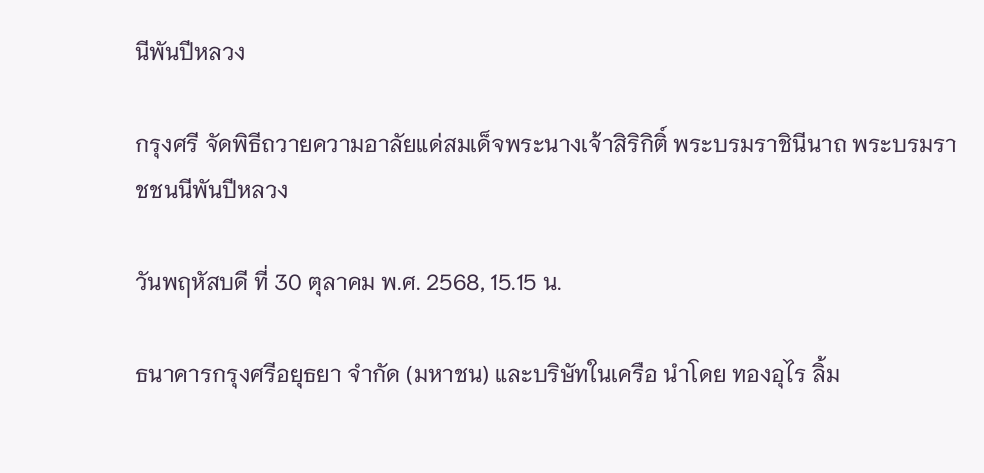นีพันปีหลวง

กรุงศรี จัดพิธีถวายความอาลัยแด่สมเด็จพระนางเจ้าสิริกิติ์ พระบรมราชินีนาถ พระบรมราชชนนีพันปีหลวง

วันพฤหัสบดี ที่ 30 ตุลาคม พ.ศ. 2568, 15.15 น.

ธนาคารกรุงศรีอยุธยา จำกัด (มหาชน) และบริษัทในเครือ นำโดย ทองอุไร ลิ้ม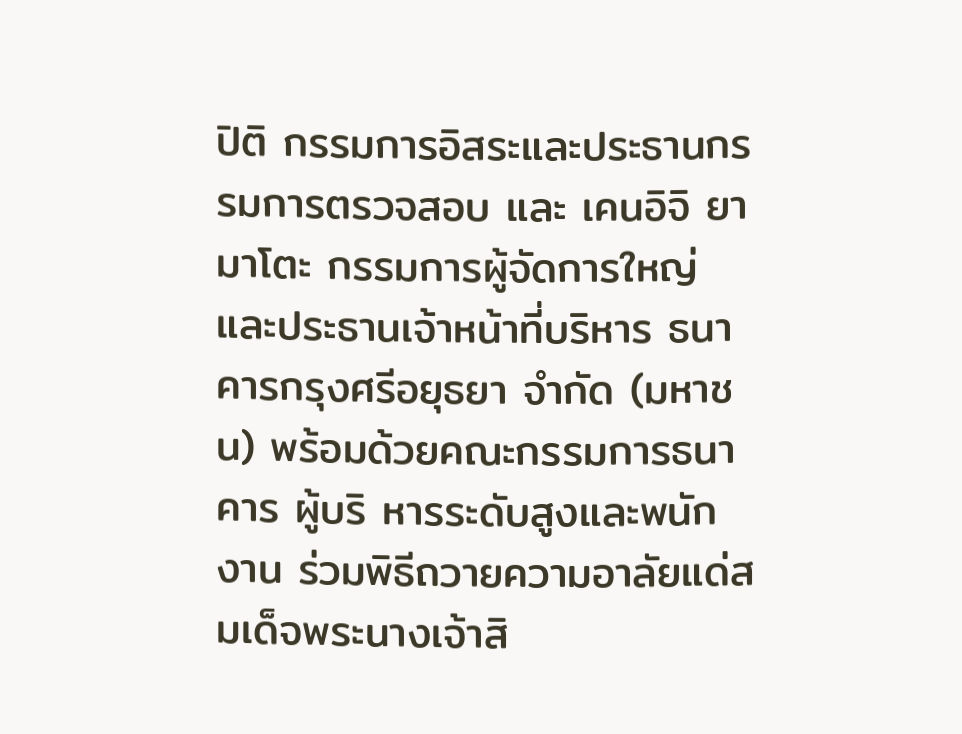ปิติ กรรมการอิสระและประธานกรรมการตรวจสอบ และ เคนอิจิ ยามาโตะ กรรมการผู้จัดการใหญ่และประธานเจ้าหน้าที่บริหาร ธนาคารกรุงศรีอยุธยา จำกัด (มหาชน) พร้อมด้วยคณะกรรมการธนาคาร ผู้บริ หารระดับสูงและพนักงาน ร่วมพิธีถวายความอาลัยแด่สมเด็จพระนางเจ้าสิ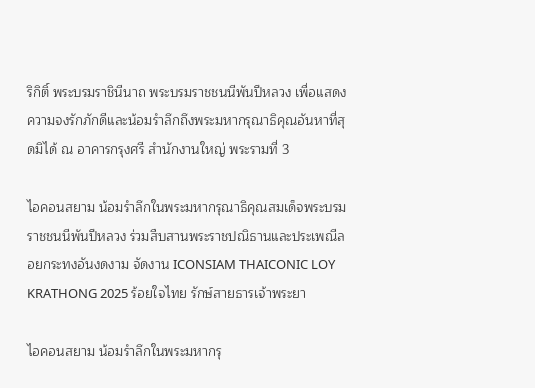ริกิติ์ พระบรมราชินีนาถ พระบรมราชชนนีพันปีหลวง เพื่อแสดงความจงรักภักดีและน้อมรำลึกถึงพระมหากรุณาธิคุณอันหาที่สุดมิได้ ณ อาคารกรุงศรี สำนักงานใหญ่ พระรามที่ 3

ไอคอนสยาม น้อมรำลึกในพระมหากรุณาธิคุณสมเด็จพระบรมราชชนนีพันปีหลวง ร่วมสืบสานพระราชปณิธานและประเพณีลอยกระทงอันงดงาม จัดงาน ICONSIAM THAICONIC LOY KRATHONG 2025 ร้อยใจไทย รักษ์สายธารเจ้าพระยา

ไอคอนสยาม น้อมรำลึกในพระมหากรุ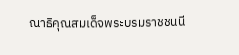ณาธิคุณสมเด็จพระบรมราชชนนี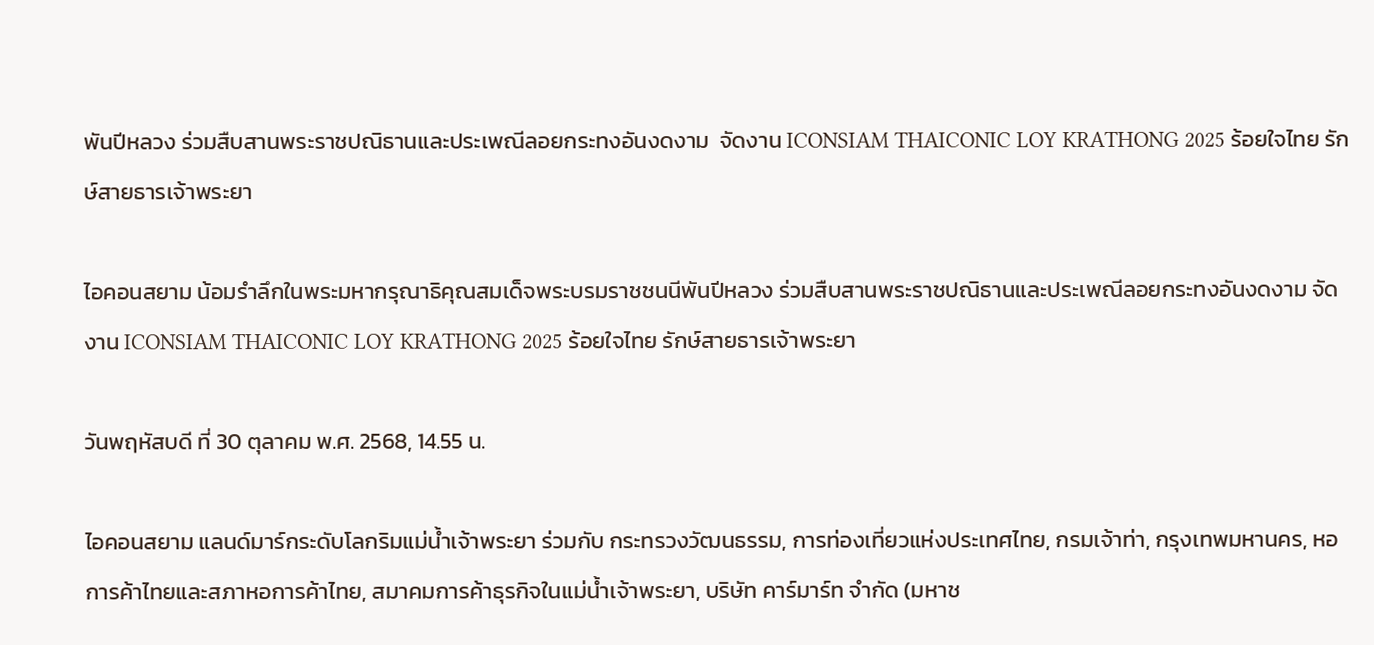พันปีหลวง ร่วมสืบสานพระราชปณิธานและประเพณีลอยกระทงอันงดงาม  จัดงาน ICONSIAM THAICONIC LOY KRATHONG 2025 ร้อยใจไทย รักษ์สายธารเจ้าพระยา

ไอคอนสยาม น้อมรำลึกในพระมหากรุณาธิคุณสมเด็จพระบรมราชชนนีพันปีหลวง ร่วมสืบสานพระราชปณิธานและประเพณีลอยกระทงอันงดงาม จัดงาน ICONSIAM THAICONIC LOY KRATHONG 2025 ร้อยใจไทย รักษ์สายธารเจ้าพระยา

วันพฤหัสบดี ที่ 30 ตุลาคม พ.ศ. 2568, 14.55 น.

ไอคอนสยาม แลนด์มาร์กระดับโลกริมแม่น้ำเจ้าพระยา ร่วมกับ กระทรวงวัฒนธรรม, การท่องเที่ยวแห่งประเทศไทย, กรมเจ้าท่า, กรุงเทพมหานคร, หอการค้าไทยและสภาหอการค้าไทย, สมาคมการค้าธุรกิจในแม่น้ำเจ้าพระยา, บริษัท คาร์มาร์ท จำกัด (มหาช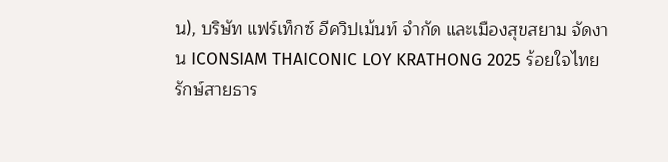น), บริษัท แฟร์เท็กซ์ อีควิปเม้นท์ จำกัด และเมืองสุขสยาม จัดงาน ICONSIAM THAICONIC LOY KRATHONG 2025 ร้อยใจไทย รักษ์สายธาร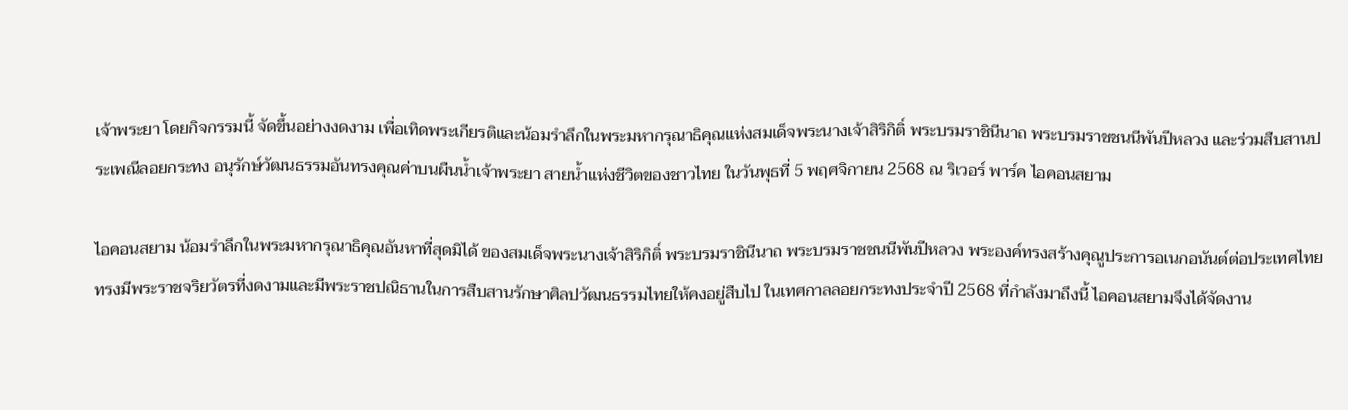เจ้าพระยา โดยกิจกรรมนี้ จัดขึ้นอย่างงดงาม เพื่อเทิดพระเกียรติและน้อมรำลึกในพระมหากรุณาธิคุณแห่งสมเด็จพระนางเจ้าสิริกิติ์ พระบรมราชินีนาถ พระบรมราชชนนีพันปีหลวง และร่วมสืบสานประเพณีลอยกระทง อนุรักษ์วัฒนธรรมอันทรงคุณค่าบนผืนน้ำเจ้าพระยา สายน้ำแห่งชีวิตของชาวไทย ในวันพุธที่ 5 พฤศจิกายน 2568 ณ ริเวอร์ พาร์ค ไอคอนสยาม

ไอคอนสยาม น้อมรำลึกในพระมหากรุณาธิคุณอันหาที่สุดมิได้ ของสมเด็จพระนางเจ้าสิริกิติ์ พระบรมราชินีนาถ พระบรมราชชนนีพันปีหลวง พระองค์ทรงสร้างคุณูประการอเนกอนันต์ต่อประเทศไทย ทรงมีพระราชจริยวัตรที่งดงามและมีพระราชปณิธานในการสืบสานรักษาศิลปวัฒนธรรมไทยให้คงอยู่สืบไป ในเทศกาลลอยกระทงประจำปี 2568 ที่กำลังมาถึงนี้ ไอคอนสยามจึงได้จัดงาน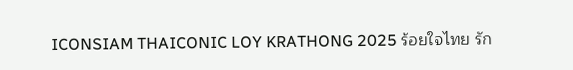ICONSIAM THAICONIC LOY KRATHONG 2025 ร้อยใจไทย รัก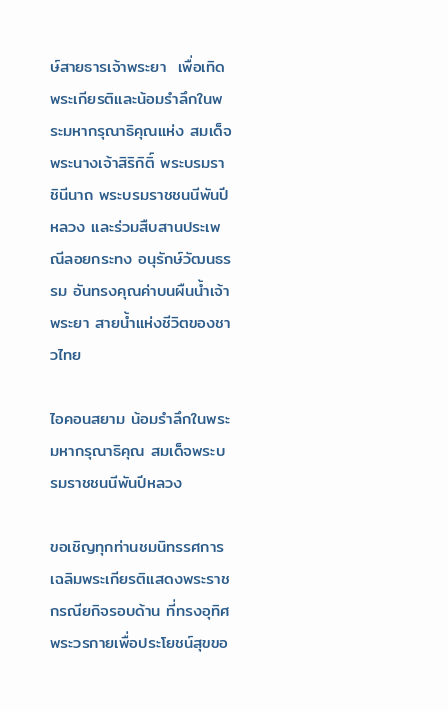ษ์สายธารเจ้าพระยา  เพื่อเทิดพระเกียรติและน้อมรำลึกในพระมหากรุณาธิคุณแห่ง สมเด็จพระนางเจ้าสิริกิติ์ พระบรมราชินีนาถ พระบรมราชชนนีพันปีหลวง และร่วมสืบสานประเพณีลอยกระทง อนุรักษ์วัฒนธรรม อันทรงคุณค่าบนผืนน้ำเจ้าพระยา สายน้ำแห่งชีวิตของชาวไทย

ไอคอนสยาม น้อมรำลึกในพระมหากรุณาธิคุณ สมเด็จพระบรมราชชนนีพันปีหลวง

ขอเชิญทุกท่านชมนิทรรศการเฉลิมพระเกียรติแสดงพระราชกรณียกิจรอบด้าน ที่ทรงอุทิศพระวรกายเพื่อประโยชน์สุขขอ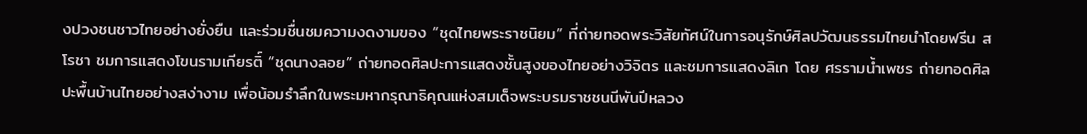งปวงชนชาวไทยอย่างยั่งยืน และร่วมชื่นชมความงดงามของ “ชุดไทยพระราชนิยม” ที่ถ่ายทอดพระวิสัยทัศน์ในการอนุรักษ์ศิลปวัฒนธรรมไทยนำโดยฟรีน สโรชา ชมการแสดงโขนรามเกียรติ์ “ชุดนางลอย” ถ่ายทอดศิลปะการแสดงชั้นสูงของไทยอย่างวิจิตร และชมการแสดงลิเก โดย ศรรามน้ำเพชร ถ่ายทอดศิลปะพื้นบ้านไทยอย่างสง่างาม เพื่อน้อมรำลึกในพระมหากรุณาธิคุณแห่งสมเด็จพระบรมราชชนนีพันปีหลวง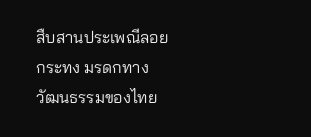สืบสานประเพณีลอยกระทง มรดกทางวัฒนธรรมของไทย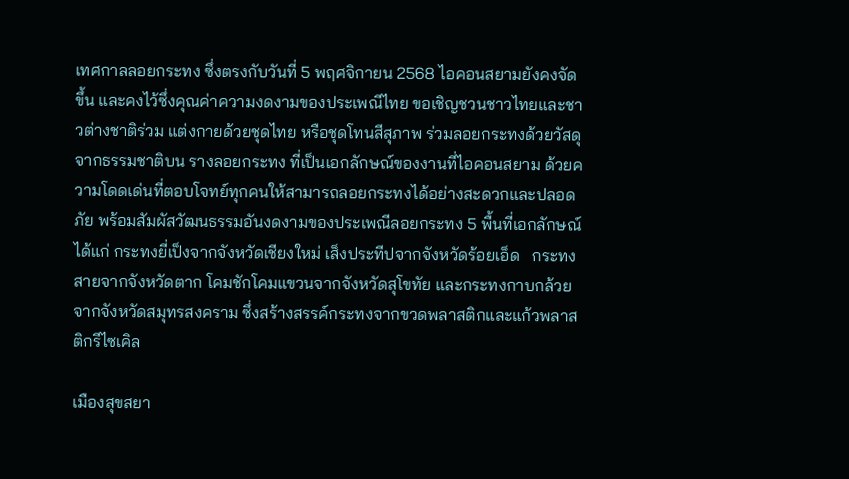เทศกาลลอยกระทง ซึ่งตรงกับวันที่ 5 พฤศจิกายน 2568 ไอคอนสยามยังคงจัดขึ้น และคงไว้ซึ่งคุณค่าความงดงามของประเพณีไทย ขอเชิญชวนชาวไทยและชาวต่างชาติร่วม แต่งกายด้วยชุดไทย หรือชุดโทนสีสุภาพ ร่วมลอยกระทงด้วยวัสดุจากธรรมชาติบน รางลอยกระทง ที่เป็นเอกลักษณ์ของงานที่ไอคอนสยาม ด้วยความโดดเด่นที่ตอบโจทย์ทุกคนให้สามารถลอยกระทงได้อย่างสะดวกและปลอดภัย พร้อมสัมผัสวัฒนธรรมอันงดงามของประเพณีลอยกระทง 5 พื้นที่เอกลักษณ์ ได้แก่ กระทงยี่เป็งจากจังหวัดเชียงใหม่ เส็งประทีปจากจังหวัดร้อยเอ็ด   กระทงสายจากจังหวัดตาก โคมชักโคมแขวนจากจังหวัดสุโขทัย และกระทงกาบกล้วยจากจังหวัดสมุทรสงคราม ซึ่งสร้างสรรค์กระทงจากขวดพลาสติกและแก้วพลาสติกรีไซเคิล

เมืองสุขสยา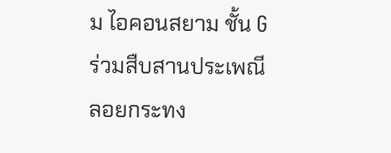ม ไอคอนสยาม ชั้น G ร่วมสืบสานประเพณีลอยกระทง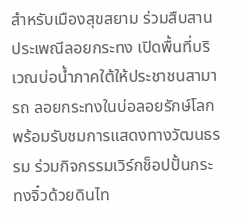สำหรับเมืองสุขสยาม ร่วมสืบสานประเพณีลอยกระทง เปิดพื้นที่บริเวณบ่อน้ำภาคใต้ให้ประชาชนสามารถ ลอยกระทงในบ่อลอยรักษ์โลก พร้อมรับชมการแสดงทางวัฒนธรรม ร่วมกิจกรรมเวิร์กช็อปปั้นกระทงจิ๋วด้วยดินไท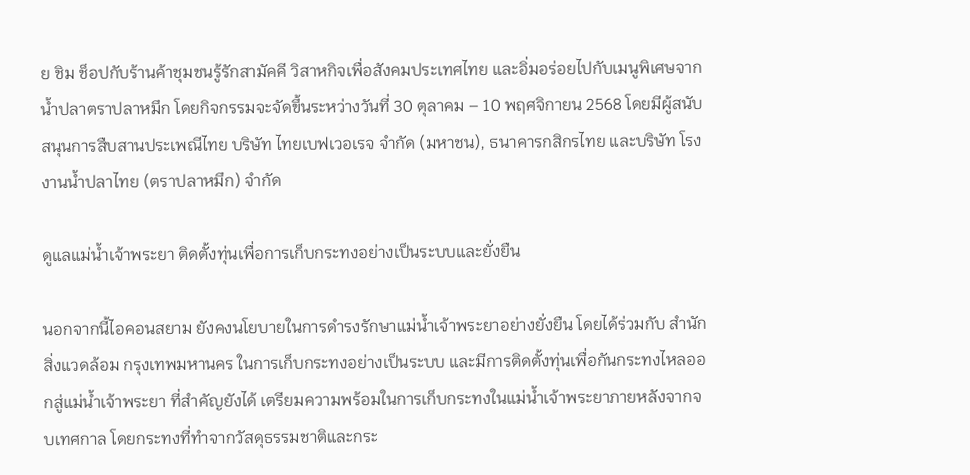ย ชิม ช็อปกับร้านค้าชุมชนรู้รักสามัคคี วิสาหกิจเพื่อสังคมประเทศไทย และอิ่มอร่อยไปกับเมนูพิเศษจากน้ำปลาตราปลาหมึก โดยกิจกรรมจะจัดขึ้นระหว่างวันที่ 30 ตุลาคม – 10 พฤศจิกายน 2568 โดยมีผู้สนับสนุนการสืบสานประเพณีไทย บริษัท ไทยเบฟเวอเรจ จำกัด (มหาชน), ธนาคารกสิกรไทย และบริษัท โรงงานน้ำปลาไทย (ตราปลาหมึก) จำกัด

ดูแลแม่น้ำเจ้าพระยา ติดตั้งทุ่นเพื่อการเก็บกระทงอย่างเป็นระบบและยั่งยืน

นอกจากนี้ไอคอนสยาม ยังคงนโยบายในการดำรงรักษาแม่น้ำเจ้าพระยาอย่างยั่งยืน โดยได้ร่วมกับ สำนักสิ่งแวดล้อม กรุงเทพมหานคร ในการเก็บกระทงอย่างเป็นระบบ และมีการติดตั้งทุ่นเพื่อกันกระทงไหลออกสู่แม่น้ำเจ้าพระยา ที่สำคัญยังได้ เตรียมความพร้อมในการเก็บกระทงในแม่น้ำเจ้าพระยาภายหลังจากจบเทศกาล โดยกระทงที่ทำจากวัสดุธรรมชาติและกระ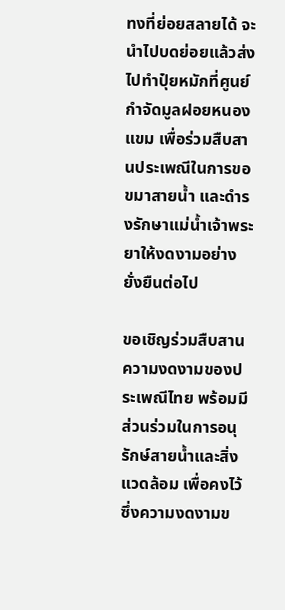ทงที่ย่อยสลายได้ จะนำไปบดย่อยแล้วส่งไปทำปุ๋ยหมักที่ศูนย์กำจัดมูลฝอยหนองแขม เพื่อร่วมสืบสานประเพณีในการขอขมาสายน้ำ และดำรงรักษาแม่น้ำเจ้าพระยาให้งดงามอย่างยั่งยืนต่อไป

ขอเชิญร่วมสืบสานความงดงามของประเพณีไทย พร้อมมีส่วนร่วมในการอนุรักษ์สายน้ำและสิ่งแวดล้อม เพื่อคงไว้ซึ่งความงดงามข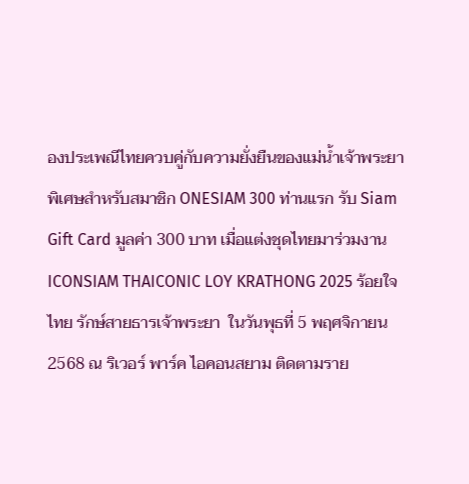องประเพณีไทยควบคู่กับความยั่งยืนของแม่น้ำเจ้าพระยา พิเศษสำหรับสมาชิก ONESIAM 300 ท่านแรก รับ Siam Gift Card มูลค่า 300 บาท เมื่อแต่งชุดไทยมาร่วมงาน ICONSIAM THAICONIC LOY KRATHONG 2025 ร้อยใจไทย รักษ์สายธารเจ้าพระยา  ในวันพุธที่ 5 พฤศจิกายน 2568 ณ ริเวอร์ พาร์ค ไอคอนสยาม ติดตามราย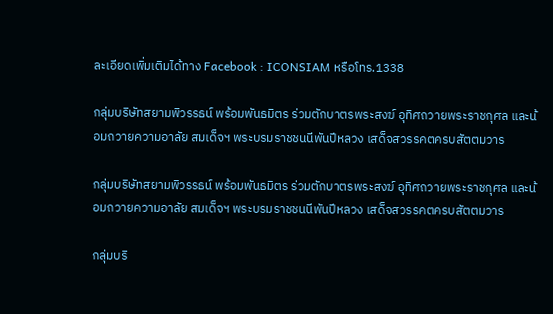ละเอียดเพิ่มเติมได้ทาง Facebook : ICONSIAM หรือโทร.1338

กลุ่มบริษัทสยามพิวรรธน์ พร้อมพันธมิตร ร่วมตักบาตรพระสงฆ์ อุทิศถวายพระราชกุศล และน้อมถวายความอาลัย สมเด็จฯ พระบรมราชชนนีพันปีหลวง เสด็จสวรรคตครบสัตตมวาร

กลุ่มบริษัทสยามพิวรรธน์ พร้อมพันธมิตร ร่วมตักบาตรพระสงฆ์ อุทิศถวายพระราชกุศล และน้อมถวายความอาลัย สมเด็จฯ พระบรมราชชนนีพันปีหลวง เสด็จสวรรคตครบสัตตมวาร

กลุ่มบริ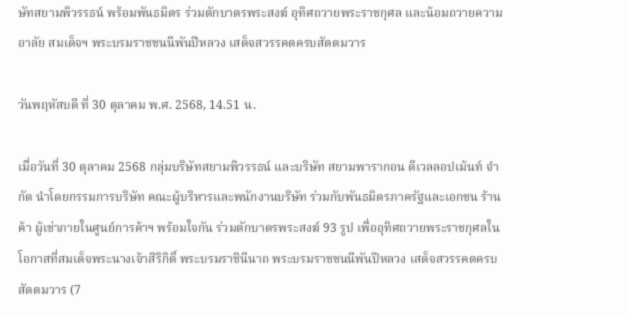ษัทสยามพิวรรธน์ พร้อมพันธมิตร ร่วมตักบาตรพระสงฆ์ อุทิศถวายพระราชกุศล และน้อมถวายความอาลัย สมเด็จฯ พระบรมราชชนนีพันปีหลวง เสด็จสวรรคตครบสัตตมวาร

วันพฤหัสบดี ที่ 30 ตุลาคม พ.ศ. 2568, 14.51 น.

เมื่อวันที่ 30 ตุลาคม 2568 กลุ่มบริษัทสยามพิวรรธน์ และบริษัท สยามพารากอน ดีเวลลอปเม้นท์ จำกัด นำโดยกรรมการบริษัท คณะผู้บริหารและพนักงานบริษัท ร่วมกับพันธมิตรภาครัฐและเอกชน ร้านค้า ผู้เช่าภายในศูนย์การค้าฯ พร้อมใจกัน ร่วมตักบาตรพระสงฆ์ 93 รูป เพื่ออุทิศถวายพระราชกุศลในโอกาสที่สมเด็จพระนางเจ้าสิริกิติ์ พระบรมราชินีนาถ พระบรมราชชนนีพันปีหลวง เสด็จสวรรคตครบสัตตมวาร (7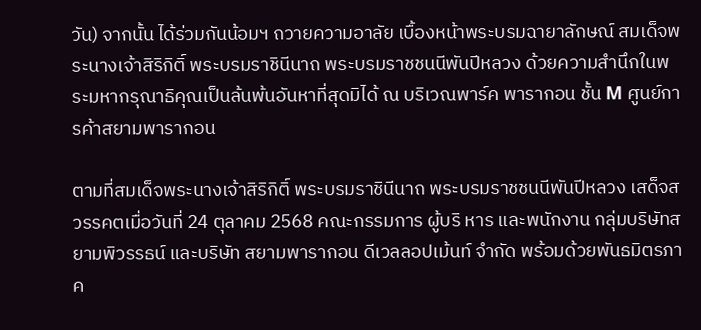วัน) จากนั้น ได้ร่วมกันน้อมฯ ถวายความอาลัย เบื้องหน้าพระบรมฉายาลักษณ์ สมเด็จพระนางเจ้าสิริกิติ์ พระบรมราชินีนาถ พระบรมราชชนนีพันปีหลวง ด้วยความสำนึกในพระมหากรุณาธิคุณเป็นล้นพ้นอันหาที่สุดมิได้ ณ บริเวณพาร์ค พารากอน ชั้น M ศูนย์การค้าสยามพารากอน

ตามที่สมเด็จพระนางเจ้าสิริกิติ์ พระบรมราชินีนาถ พระบรมราชชนนีพันปีหลวง เสด็จสวรรคตเมื่อวันที่ 24 ตุลาคม 2568 คณะกรรมการ ผู้บริ หาร และพนักงาน กลุ่มบริษัทสยามพิวรรธน์ และบริษัท สยามพารากอน ดีเวลลอปเม้นท์ จำกัด พร้อมด้วยพันธมิตรภาค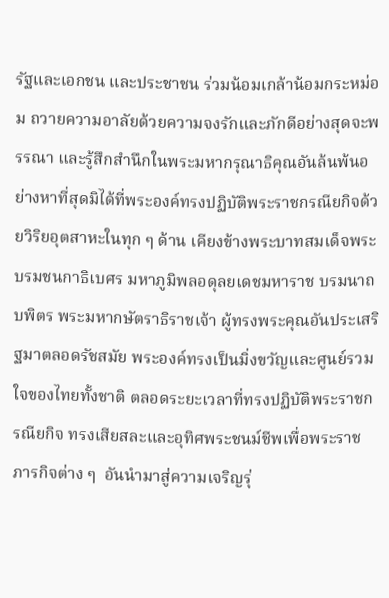รัฐและเอกชน และประชาชน ร่วมน้อมเกล้าน้อมกระหม่อม ถวายความอาลัยด้วยความจงรักและภักดีอย่างสุดจะพรรณา และรู้สึกสำนึกในพระมหากรุณาธิคุณอันล้นพ้นอย่างหาที่สุดมิได้ที่พระองค์ทรงปฏิบัติพระราชกรณียกิจด้วยวิริยอุตสาหะในทุก ๆ ด้าน เคียงข้างพระบาทสมเด็จพระบรมชนกาธิเบศร มหาภูมิพลอดุลยเดชมหาราช บรมนาถบพิตร พระมหากษัตราธิราชเจ้า ผู้ทรงพระคุณอันประเสริฐมาตลอดรัชสมัย พระองค์ทรงเป็นมิ่งขวัญและศูนย์รวมใจของไทยทั้งชาติ ตลอดระยะเวลาที่ทรงปฏิบัติพระราชกรณียกิจ ทรงเสียสละและอุทิศพระชนม์ชีพเพื่อพระราชภารกิจต่าง ๆ  อันนำมาสู่ความเจริญรุ่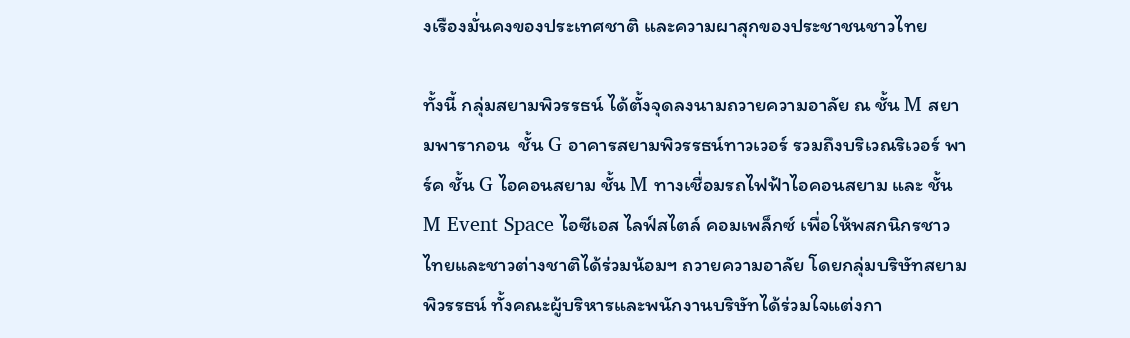งเรืองมั่นคงของประเทศชาติ และความผาสุกของประชาชนชาวไทย

ทั้งนี้ กลุ่มสยามพิวรรธน์ ได้ตั้งจุดลงนามถวายความอาลัย ณ ชั้น M สยามพารากอน  ชั้น G อาคารสยามพิวรรธน์ทาวเวอร์ รวมถึงบริเวณริเวอร์ พาร์ค ชั้น G ไอคอนสยาม ชั้น M ทางเชื่อมรถไฟฟ้าไอคอนสยาม และ ชั้น M Event Space ไอซีเอส ไลฟ์สไตล์ คอมเพล็กซ์ เพื่อให้พสกนิกรชาวไทยและชาวต่างชาติได้ร่วมน้อมฯ ถวายความอาลัย โดยกลุ่มบริษัทสยามพิวรรธน์ ทั้งคณะผู้บริหารและพนักงานบริษัทได้ร่วมใจแต่งกา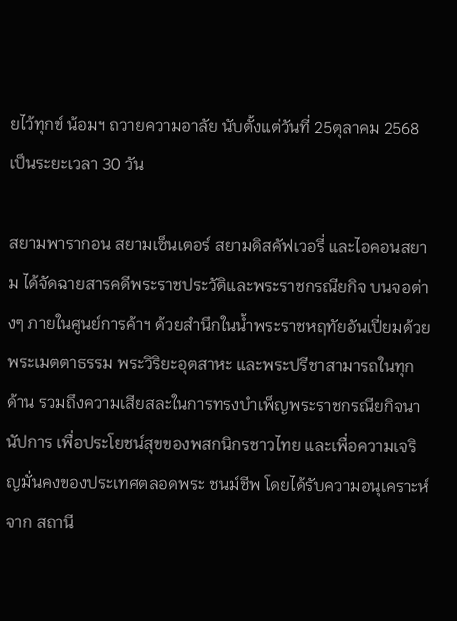ยไว้ทุกข์ น้อมฯ ถวายความอาลัย นับตั้งแต่วันที่ 25ตุลาคม 2568 เป็นระยะเวลา 30 วัน

สยามพารากอน สยามเซ็นเตอร์ สยามดิสคัฟเวอรี่ และไอคอนสยาม ได้จัดฉายสารคดีพระราชประวัติและพระราชกรณียกิจ บนจอต่างๆ ภายในศูนย์การค้าฯ ด้วยสำนึกในน้ำพระราชหฤทัยอันเปี่ยมด้วยพระเมตตาธรรม พระวิริยะอุตสาหะ และพระปรีชาสามารถในทุกด้าน รวมถึงความเสียสละในการทรงบำเพ็ญพระราชกรณียกิจนานัปการ เพื่อประโยชน์สุขของพสกนิกรชาวไทย และเพื่อความเจริญมั่นคงของประเทศตลอดพระ ชนม์ชีพ โดยได้รับความอนุเคราะห์จาก สถานี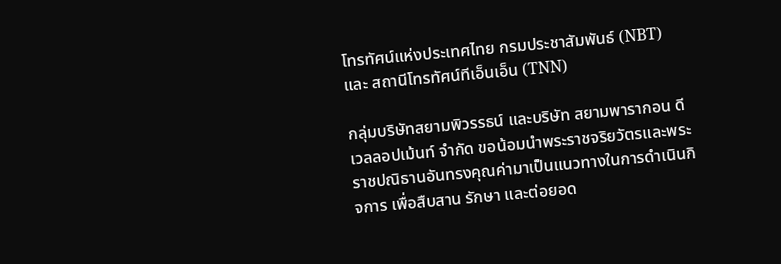โทรทัศน์แห่งประเทศไทย กรมประชาสัมพันธ์ (NBT) และ สถานีโทรทัศน์ทีเอ็นเอ็น (TNN)

กลุ่มบริษัทสยามพิวรรธน์ และบริษัท สยามพารากอน ดีเวลลอปเม้นท์ จำกัด ขอน้อมนำพระราชจริยวัตรและพระราชปณิธานอันทรงคุณค่ามาเป็นแนวทางในการดำเนินกิจการ เพื่อสืบสาน รักษา และต่อยอด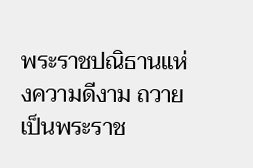พระราชปณิธานแห่งความดีงาม ถวายเป็นพระราช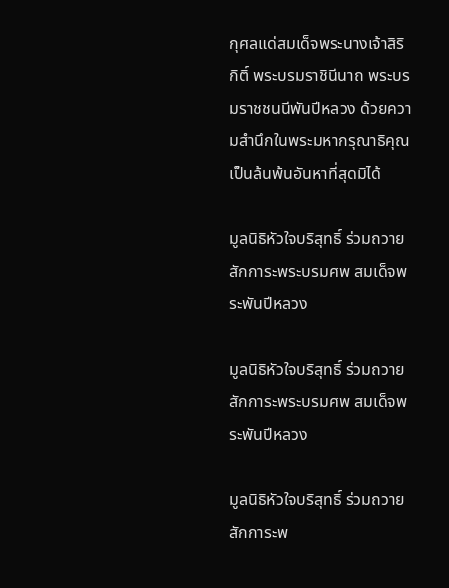กุศลแด่สมเด็จพระนางเจ้าสิริกิติ์ พระบรมราชินีนาถ พระบรมราชชนนีพันปีหลวง ด้วยความสำนึกในพระมหากรุณาธิคุณเป็นล้นพ้นอันหาที่สุดมิได้

มูลนิธิหัวใจบริสุทธิ์ ร่วมถวายสักการะพระบรมศพ สมเด็จพระพันปีหลวง

มูลนิธิหัวใจบริสุทธิ์ ร่วมถวายสักการะพระบรมศพ สมเด็จพระพันปีหลวง

มูลนิธิหัวใจบริสุทธิ์ ร่วมถวายสักการะพ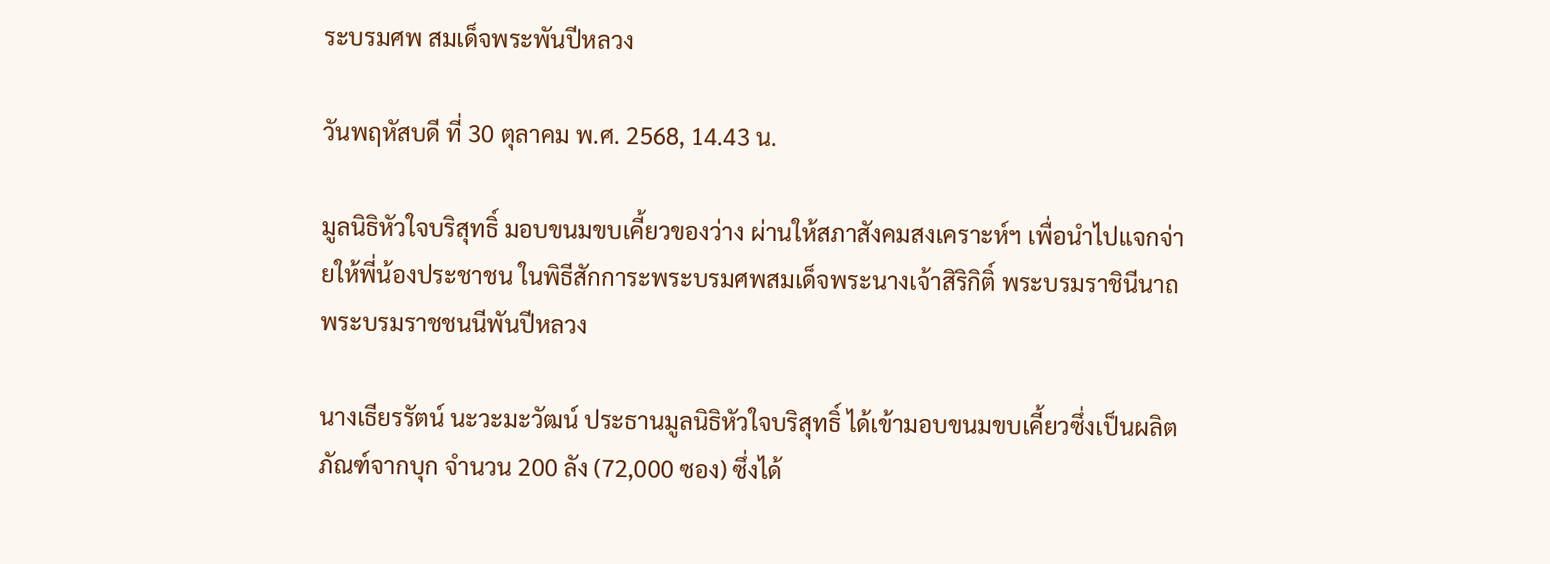ระบรมศพ สมเด็จพระพันปีหลวง

วันพฤหัสบดี ที่ 30 ตุลาคม พ.ศ. 2568, 14.43 น.

มูลนิธิหัวใจบริสุทธิ์ มอบขนมขบเคี้ยวของว่าง ผ่านให้สภาสังคมสงเคราะห์ฯ เพื่อนำไปแจกจ่ายให้พี่น้องประชาชน ในพิธีสักการะพระบรมศพสมเด็จพระนางเจ้าสิริกิติ์ พระบรมราชินีนาถ พระบรมราชชนนีพันปีหลวง

นางเธียรรัตน์ นะวะมะวัฒน์ ประธานมูลนิธิหัวใจบริสุทธิ์ ได้เข้ามอบขนมขบเคี้ยวซึ่งเป็นผลิตภัณฑ์จากบุก จำนวน 200 ลัง (72,000 ซอง) ซึ่งได้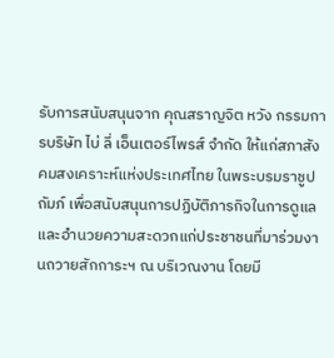รับการสนับสนุนจาก คุณสราญจิต หวัง กรรมการบริษัท ไบ่ ลี่ เอ็นเตอร์ไพรส์ จำกัด ให้แก่สภาสังคมสงเคราะห์แห่งประเทศไทย ในพระบรมราชูปถัมภ์ เพื่อสนับสนุนการปฏิบัติภารกิจในการดูแลและอำนวยความสะดวกแก่ประชาชนที่มาร่วมงานถวายสักการะฯ ณ บริเวณงาน โดยมี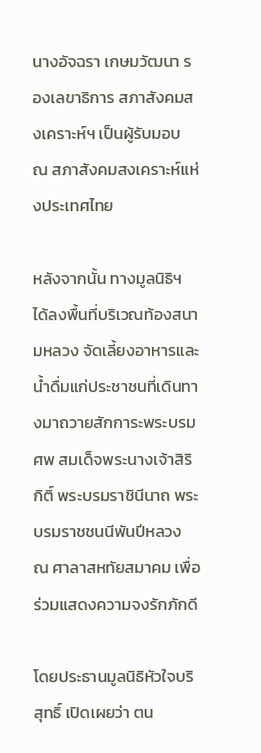นางอัจฉรา เกษมวัฒนา รองเลขาธิการ สภาสังคมสงเคราะห์ฯ เป็นผู้รับมอบ ณ สภาสังคมสงเคราะห์แห่งประเทศไทย

หลังจากนั้น ทางมูลนิธิฯ ได้ลงพื้นที่บริเวณท้องสนามหลวง จัดเลี้ยงอาหารและน้ำดื่มแก่ประชาชนที่เดินทางมาถวายสักการะพระบรมศพ สมเด็จพระนางเจ้าสิริกิติ์ พระบรมราชินีนาถ พระบรมราชชนนีพันปีหลวง ณ ศาลาสหทัยสมาคม เพื่อร่วมแสดงความจงรักภักดี

โดยประธานมูลนิธิหัวใจบริสุทธิ์ เปิดเผยว่า ตน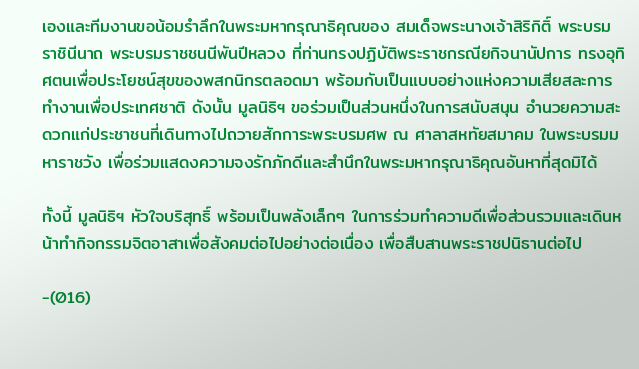เองและทีมงานขอน้อมรำลึกในพระมหากรุณาธิคุณของ สมเด็จพระนางเจ้าสิริกิติ์ พระบรมราชินีนาถ พระบรมราชชนนีพันปีหลวง ที่ท่านทรงปฏิบัติพระราชกรณียกิจนานัปการ ทรงอุทิศตนเพื่อประโยชน์สุขของพสกนิกรตลอดมา พร้อมกับเป็นแบบอย่างแห่งความเสียสละการทำงานเพื่อประเทศชาติ ดังนั้น มูลนิธิฯ ขอร่วมเป็นส่วนหนึ่งในการสนับสนุน อำนวยความสะดวกแก่ประชาชนที่เดินทางไปถวายสักการะพระบรมศพ ณ ศาลาสหทัยสมาคม ในพระบรมมหาราชวัง เพื่อร่วมแสดงความจงรักภักดีและสำนึกในพระมหากรุณาธิคุณอันหาที่สุดมิได้

ทั้งนี้ มูลนิธิฯ หัวใจบริสุทธิ์ พร้อมเป็นพลังเล็กๆ ในการร่วมทำความดีเพื่อส่วนรวมและเดินหน้าทำกิจกรรมจิตอาสาเพื่อสังคมต่อไปอย่างต่อเนื่อง เพื่อสืบสานพระราชปนิธานต่อไป

-(016)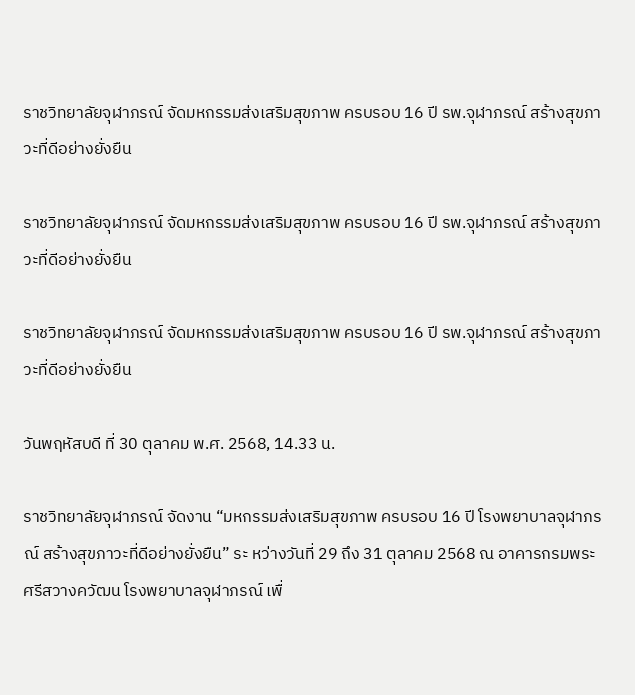ราชวิทยาลัยจุฬาภรณ์ จัดมหกรรมส่งเสริมสุขภาพ ครบรอบ 16 ปี รพ.จุฬาภรณ์ สร้างสุขภาวะที่ดีอย่างยั่งยืน

ราชวิทยาลัยจุฬาภรณ์ จัดมหกรรมส่งเสริมสุขภาพ ครบรอบ 16 ปี รพ.จุฬาภรณ์ สร้างสุขภาวะที่ดีอย่างยั่งยืน

ราชวิทยาลัยจุฬาภรณ์ จัดมหกรรมส่งเสริมสุขภาพ ครบรอบ 16 ปี รพ.จุฬาภรณ์ สร้างสุขภาวะที่ดีอย่างยั่งยืน

วันพฤหัสบดี ที่ 30 ตุลาคม พ.ศ. 2568, 14.33 น.

ราชวิทยาลัยจุฬาภรณ์ จัดงาน “มหกรรมส่งเสริมสุขภาพ ครบรอบ 16 ปี โรงพยาบาลจุฬาภรณ์ สร้างสุขภาวะที่ดีอย่างยั่งยืน” ระ หว่างวันที่ 29 ถึง 31 ตุลาคม 2568 ณ อาคารกรมพระศรีสวางควัฒน โรงพยาบาลจุฬาภรณ์ เพื่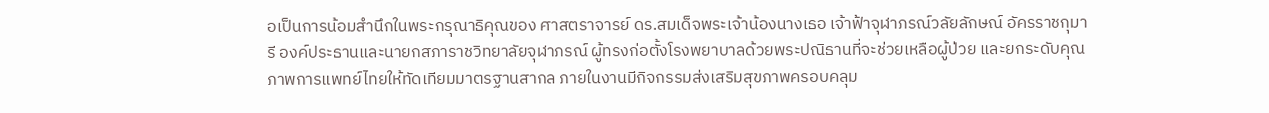อเป็นการน้อมสำนึกในพระกรุณาธิคุณของ ศาสตราจารย์ ดร.สมเด็จพระเจ้าน้องนางเธอ เจ้าฟ้าจุฬาภรณ์วลัยลักษณ์ อัครราชกุมารี องค์ประธานและนายกสภาราชวิทยาลัยจุฬาภรณ์ ผู้ทรงก่อตั้งโรงพยาบาลด้วยพระปณิธานที่จะช่วยเหลือผู้ป่วย และยกระดับคุณภาพการแพทย์ไทยให้ทัดเทียมมาตรฐานสากล ภายในงานมีกิจกรรมส่งเสริมสุขภาพครอบคลุม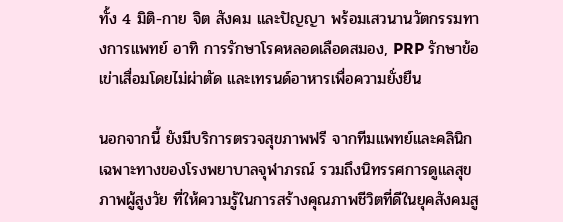ทั้ง 4 มิติ-กาย จิต สังคม และปัญญา พร้อมเสวนานวัตกรรมทางการแพทย์ อาทิ การรักษาโรคหลอดเลือดสมอง, PRP รักษาข้อเข่าเสื่อมโดยไม่ผ่าตัด และเทรนด์อาหารเพื่อความยั่งยืน

นอกจากนี้ ยังมีบริการตรวจสุขภาพฟรี จากทีมแพทย์และคลินิกเฉพาะทางของโรงพยาบาลจุฬาภรณ์ รวมถึงนิทรรศการดูแลสุขภาพผู้สูงวัย ที่ให้ความรู้ในการสร้างคุณภาพชีวิตที่ดีในยุคสังคมสู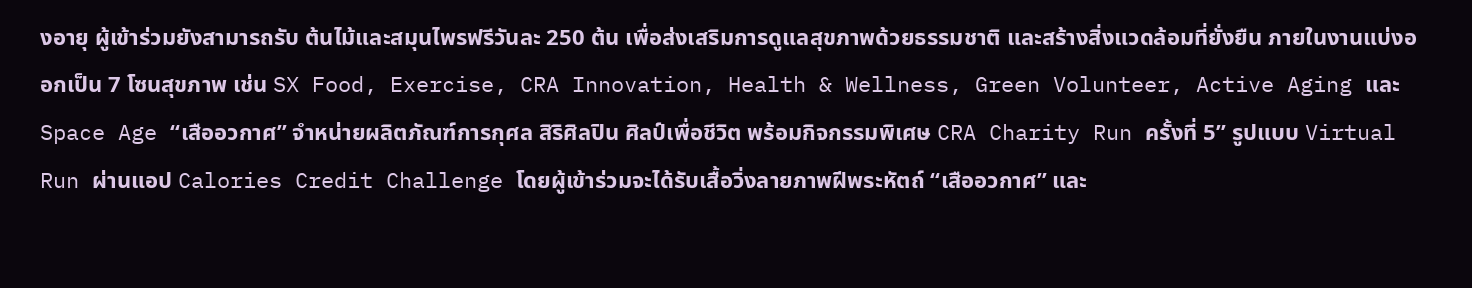งอายุ ผู้เข้าร่วมยังสามารถรับ ต้นไม้และสมุนไพรฟรีวันละ 250 ต้น เพื่อส่งเสริมการดูแลสุขภาพด้วยธรรมชาติ และสร้างสิ่งแวดล้อมที่ยั่งยืน ภายในงานแบ่งออกเป็น 7 โซนสุขภาพ เช่น SX Food, Exercise, CRA Innovation, Health & Wellness, Green Volunteer, Active Aging และ Space Age “เสืออวกาศ” จำหน่ายผลิตภัณฑ์การกุศล สิริศิลปิน ศิลป์เพื่อชีวิต พร้อมกิจกรรมพิเศษ CRA Charity Run ครั้งที่ 5” รูปแบบ Virtual Run ผ่านแอป Calories Credit Challenge โดยผู้เข้าร่วมจะได้รับเสื้อวิ่งลายภาพฝีพระหัตถ์ “เสืออวกาศ” และ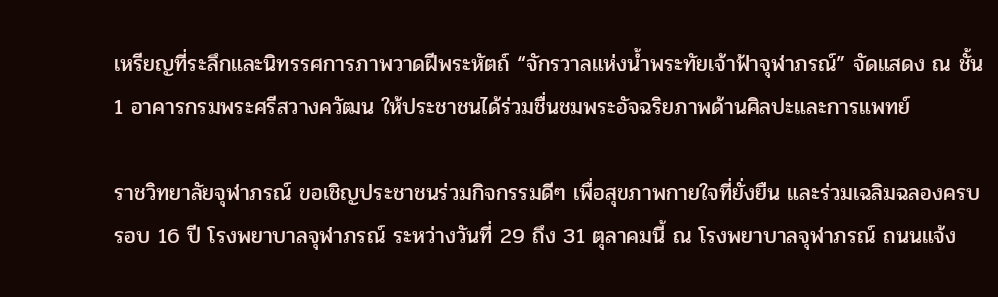เหรียญที่ระลึกและนิทรรศการภาพวาดฝีพระหัตถ์ “จักรวาลแห่งน้ำพระทัยเจ้าฟ้าจุฬาภรณ์” จัดแสดง ณ ชั้น 1 อาคารกรมพระศรีสวางควัฒน ให้ประชาชนได้ร่วมชื่นชมพระอัจฉริยภาพด้านศิลปะและการแพทย์

ราชวิทยาลัยจุฬาภรณ์ ขอเชิญประชาชนร่วมกิจกรรมดีๆ เพื่อสุขภาพกายใจที่ยั่งยืน และร่วมเฉลิมฉลองครบรอบ 16 ปี โรงพยาบาลจุฬาภรณ์ ระหว่างวันที่ 29 ถึง 31 ตุลาคมนี้ ณ โรงพยาบาลจุฬาภรณ์ ถนนแจ้ง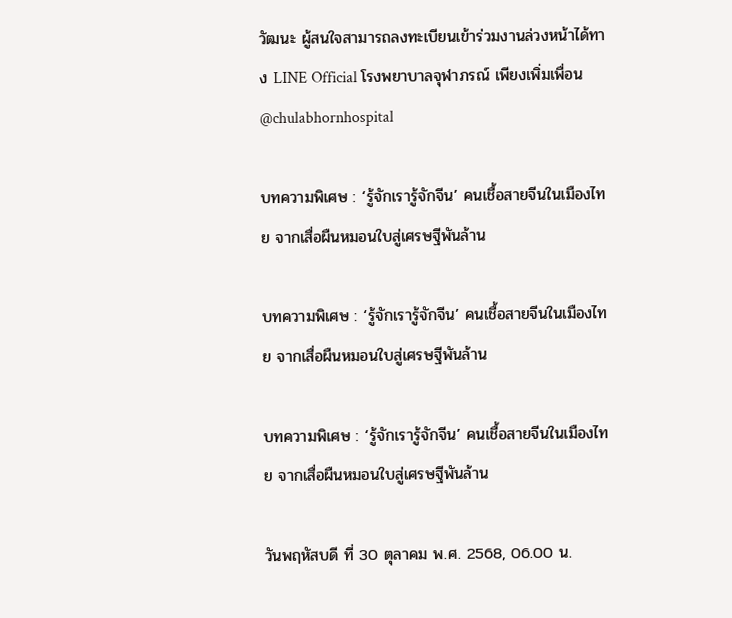วัฒนะ ผู้สนใจสามารถลงทะเบียนเข้าร่วมงานล่วงหน้าได้ทาง LINE Official โรงพยาบาลจุฬาภรณ์ เพียงเพิ่มเพื่อน @chulabhornhospital

บทความพิเศษ : ‘รู้จักเรารู้จักจีน’ คนเชื้อสายจีนในเมืองไทย จากเสื่อผืนหมอนใบสู่เศรษฐีพันล้าน

บทความพิเศษ : ‘รู้จักเรารู้จักจีน’ คนเชื้อสายจีนในเมืองไทย จากเสื่อผืนหมอนใบสู่เศรษฐีพันล้าน

บทความพิเศษ : ‘รู้จักเรารู้จักจีน’ คนเชื้อสายจีนในเมืองไทย จากเสื่อผืนหมอนใบสู่เศรษฐีพันล้าน

วันพฤหัสบดี ที่ 30 ตุลาคม พ.ศ. 2568, 06.00 น.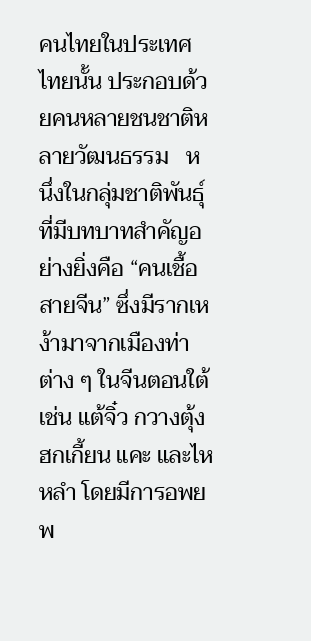คนไทยในประเทศไทยนั้น ประกอบด้วยคนหลายชนชาติหลายวัฒนธรรม   หนึ่งในกลุ่มชาติพันธุ์ที่มีบทบาทสำคัญอย่างยิ่งคือ “คนเชื้อสายจีน” ซึ่งมีรากเหง้ามาจากเมืองท่าต่าง ๆ ในจีนตอนใต้ เช่น แต้จิ๋ว กวางตุ้ง ฮกเกี้ยน แคะ และไหหลำ โดยมีการอพยพ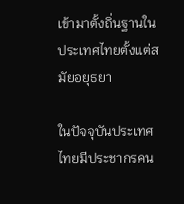เข้ามาตั้งถิ่นฐานในประเทศไทยตั้งแต่สมัยอยุธยา

ในปัจจุบันประเทศไทยมีประชากรคน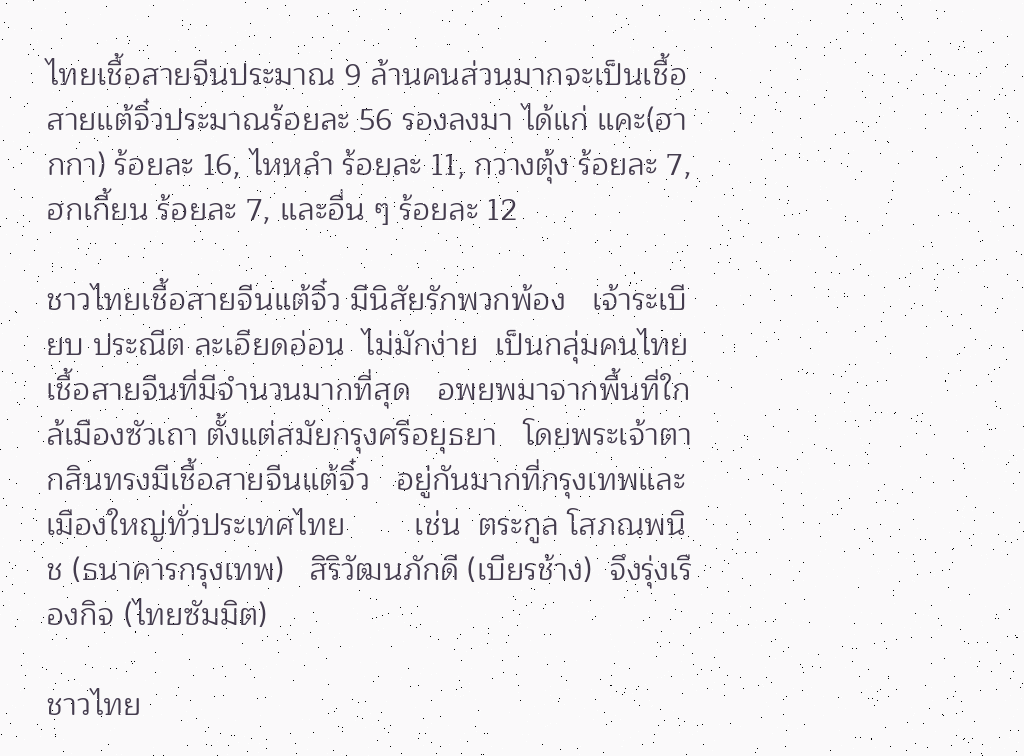ไทยเชื้อสายจีนประมาณ 9 ล้านคนส่วนมากจะเป็นเชื้อสายแต้จิ๋วประมาณร้อยละ 56 รองลงมา ได้แก่ แคะ(ฮากกา) ร้อยละ 16, ไหหลำ ร้อยละ 11, กวางตุ้ง ร้อยละ 7, ฮกเกี้ยน ร้อยละ 7, และอื่น ๆ ร้อยละ 12

ชาวไทยเชื้อสายจีนแต้จิ๋ว มีนิสัยรักพวกพ้อง   เจ้าระเบียบ ประณีต ละเอียดอ่อน  ไม่มักง่าย  เป็นกลุ่มคนไทยเชื้อสายจีนที่มีจำนวนมากที่สุด   อพยพมาจากพื้นที่ใกล้เมืองซัวเถา ตั้งแต่สมัยกรุงศรีอยุธยา   โดยพระเจ้าตากสินทรงมีเชื้อสายจีนแต้จิ๋ว   อยู่กันมากที่กรุงเทพและเมืองใหญ่ทั่วประเทศไทย        เช่น  ตระกูล โสภณพนิช (ธนาคารกรุงเทพ)   สิริวัฒนภักดี (เบียรช้าง)  จึงรุ่งเรืองกิจ (ไทยซัมมิต)

ชาวไทย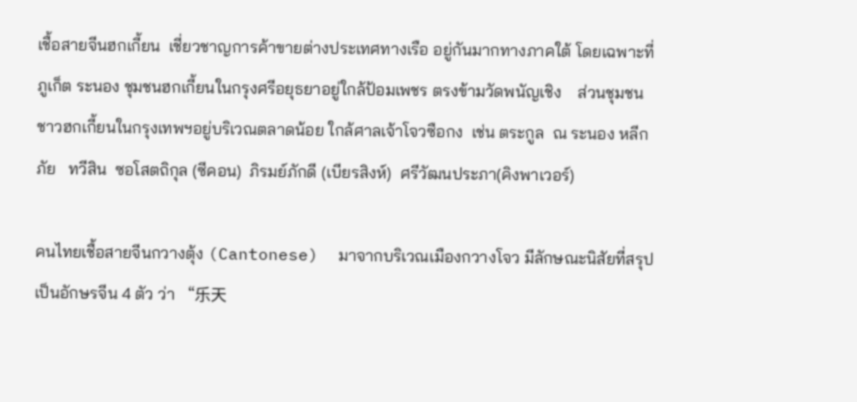เชื้อสายจีนฮกเกี้ยน  เชี่ยวชาญการค้าขายต่างประเทศทางเรือ อยู่กันมากทางภาคใต้ โดยเฉพาะที่ภูเก็ต ระนอง ชุมชนฮกเกี้ยนในกรุงศรีอยุธยาอยู่ใกล้ป้อมเพชร ตรงข้ามวัดพนัญเชิง    ส่วนชุมชนชาวฮกเกี้ยนในกรุงเทพฯอยู่บริเวณตลาดน้อย ใกล้ศาลเจ้าโจวซือกง  เช่น ตระกูล  ณ ระนอง หลีกภัย   ทวีสิน  ซอโสตถิกุล (ซีคอน)  ภิรมย์ภักดี (เบียรสิงห์)  ศรีวัฒนประภา(คิงพาเวอร์)

คนไทยเชื้อสายจีนกวางตุ้ง (Cantonese)  มาจากบริเวณเมืองกวางโจว มีลักษณะนิสัยที่สรุปเป็นอักษรจีน 4 ตัว ว่า “乐天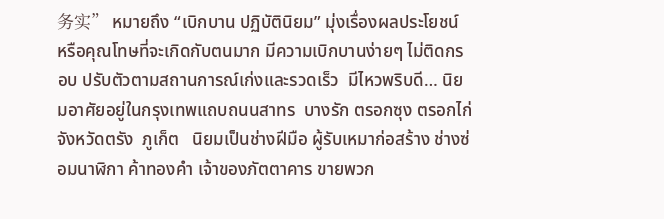务实” หมายถึง “เบิกบาน ปฏิบัตินิยม” มุ่งเรื่องผลประโยชน์ หรือคุณโทษที่จะเกิดกับตนมาก มีความเบิกบานง่ายๆ ไม่ติดกรอบ ปรับตัวตามสถานการณ์เก่งและรวดเร็ว  มีไหวพริบดี… นิยมอาศัยอยู่ในกรุงเทพแถบถนนสาทร  บางรัก ตรอกซุง ตรอกไก่   จังหวัดตรัง  ภูเก็ต   นิยมเป็นช่างฝีมือ ผู้รับเหมาก่อสร้าง ช่างซ่อมนาฬิกา ค้าทองคำ เจ้าของภัตตาคาร ขายพวก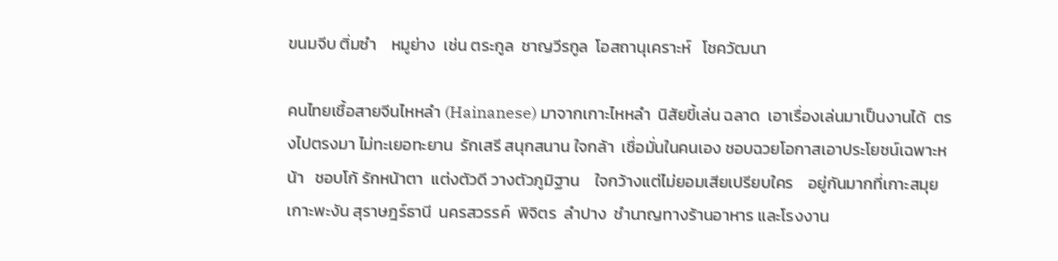ขนมจีบ ติ่มซำ    หมูย่าง  เช่น ตระกูล  ชาญวีรกูล  โอสถานุเคราะห์   โชควัฒนา

คนไทยเชื้อสายจีนไหหลำ (Hainanese) มาจากเกาะไหหลำ  นิสัยขี้เล่น ฉลาด  เอาเรื่องเล่นมาเป็นงานได้  ตรงไปตรงมา ไม่ทะเยอทะยาน  รักเสรี สนุกสนาน ใจกล้า  เชื่อมั่นในคนเอง ชอบฉวยโอกาสเอาประโยชน์เฉพาะหน้า   ชอบโก้ รักหน้าตา  แต่งตัวดี วางตัวภูมิฐาน    ใจกว้างแต่ไม่ยอมเสียเปรียบใคร    อยู่กันมากที่เกาะสมุย  เกาะพะงัน สุราษฎร์ธานี  นครสวรรค์  พิจิตร  ลำปาง  ชำนาญทางร้านอาหาร และโรงงาน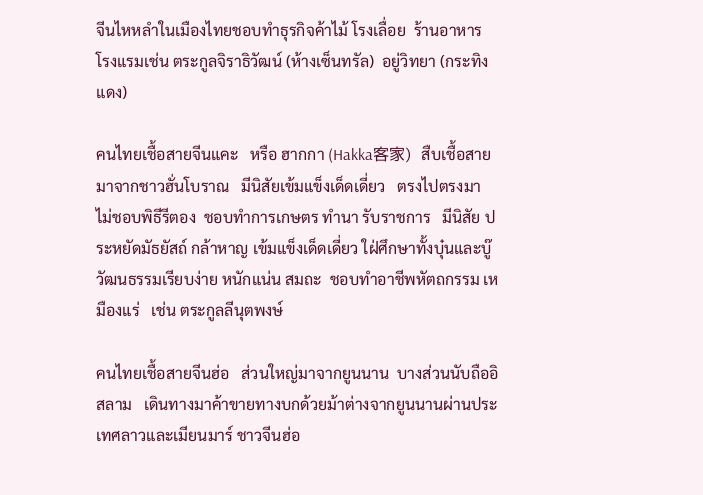จีนไหหลำในเมืองไทยชอบทำธุรกิจค้าไม้ โรงเลื่อย  ร้านอาหาร  โรงแรมเช่น ตระกูลจิราธิวัฒน์ (ห้างเซ็นทรัล)  อยู่วิทยา (กระทิงแดง)

คนไทยเชื้อสายจีนแคะ   หรือ ฮากกา (Hakka客家)  สืบเชื้อสายมาจากชาวฮั่นโบราณ   มีนิสัยเข้มแข็งเด็ดเดี่ยว   ตรงไปตรงมา  ไม่ชอบพิธีรีตอง  ชอบทำการเกษตร ทำนา รับราชการ   มีนิสัย ประหยัดมัธยัสถ์ กล้าหาญ เข้มแข็งเด็ดเดี่ยว ใฝ่ศึกษาทั้งบุ๋นและบู๊ วัฒนธรรมเรียบง่าย หนักแน่น สมถะ  ชอบทำอาชีพหัตถกรรม เหมืองแร่   เช่น ตระกูลลีนุตพงษ์

คนไทยเชื้อสายจีนฮ่อ   ส่วนใหญ่มาจากยูนนาน  บางส่วนนับถืออิสลาม   เดินทางมาค้าขายทางบกด้วยม้าต่างจากยูนนานผ่านประเทศลาวและเมียนมาร์ ชาวจีนฮ่อ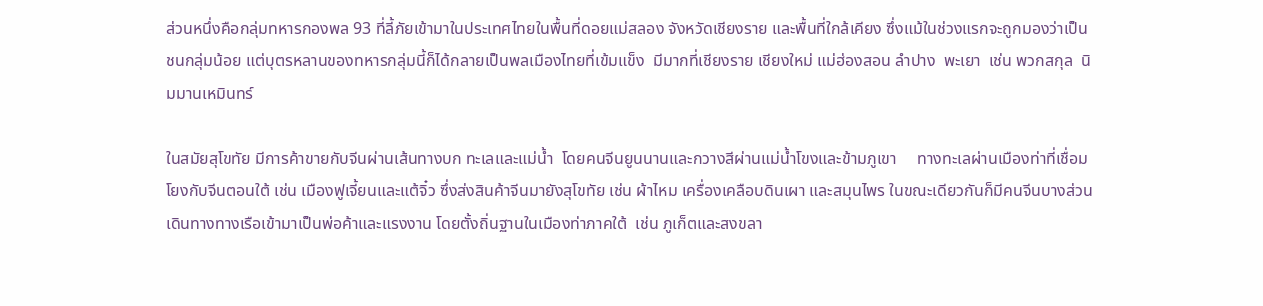ส่วนหนึ่งคือกลุ่มทหารกองพล 93 ที่ลี้ภัยเข้ามาในประเทศไทยในพื้นที่ดอยแม่สลอง จังหวัดเชียงราย และพื้นที่ใกล้เคียง ซึ่งแม้ในช่วงแรกจะถูกมองว่าเป็นชนกลุ่มน้อย แต่บุตรหลานของทหารกลุ่มนี้ก็ได้กลายเป็นพลเมืองไทยที่เข้มแข็ง  มีมากที่เชียงราย เชียงใหม่ แม่ฮ่องสอน ลำปาง  พะเยา  เช่น พวกสกุล  นิมมานเหมินทร์

ในสมัยสุโขทัย มีการค้าขายกับจีนผ่านเส้นทางบก ทะเลและแม่น้ำ  โดยคนจีนยูนนานและกวางสีผ่านแม่น้ำโขงและข้ามภูเขา     ทางทะเลผ่านเมืองท่าที่เชื่อมโยงกับจีนตอนใต้ เช่น เมืองฟูเจี้ยนและแต้จิ๋ว ซึ่งส่งสินค้าจีนมายังสุโขทัย เช่น ผ้าไหม เครื่องเคลือบดินเผา และสมุนไพร ในขณะเดียวกันก็มีคนจีนบางส่วนเดินทางทางเรือเข้ามาเป็นพ่อค้าและแรงงาน โดยตั้งถิ่นฐานในเมืองท่าภาคใต้  เช่น ภูเก็ตและสงขลา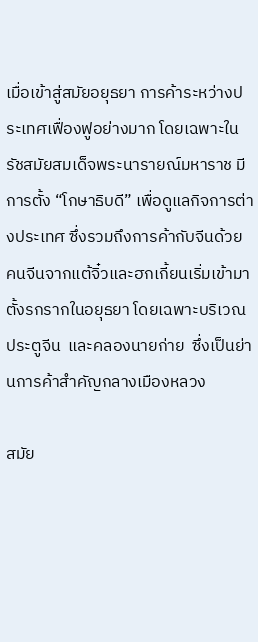เมื่อเข้าสู่สมัยอยุธยา การค้าระหว่างประเทศเฟื่องฟูอย่างมาก โดยเฉพาะในรัชสมัยสมเด็จพระนารายณ์มหาราช มีการตั้ง “โกษาธิบดี” เพื่อดูแลกิจการต่างประเทศ ซึ่งรวมถึงการค้ากับจีนด้วย     คนจีนจากแต้จิ๋วและฮกเกี้ยนเริ่มเข้ามาตั้งรกรากในอยุธยา โดยเฉพาะบริเวณ ประตูจีน  และคลองนายก่าย  ซึ่งเป็นย่านการค้าสำคัญกลางเมืองหลวง

สมัย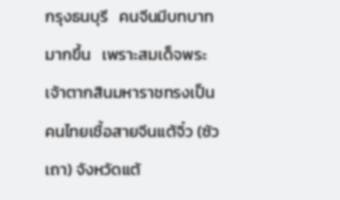กรุงธนบุรี   คนจีนมีบทบาทมากขึ้น   เพราะสมเด็จพระเจ้าตากสินมหาราชทรงเป็นคนไทยเชื้อสายจีนแต้จิ๋ว (ซัวเถา) จังหวัดแต้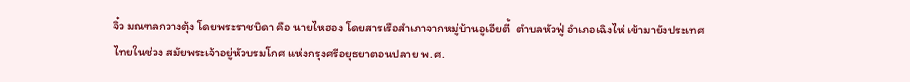จิ๋ว มณฑลกวางตุ้ง โดยพระราชบิดา คือ นายไหฮอง โดยสารเรือสำเภาจากหมู่บ้านอูเอียตี้  ตำบลหัวฟู่ อำเภอเฉิงไห่ เข้ามายังประเทศไทยในช่วง สมัยพระเจ้าอยู่หัวบรมโกศ แห่งกรุงศรีอยุธยาตอนปลาย พ.ศ.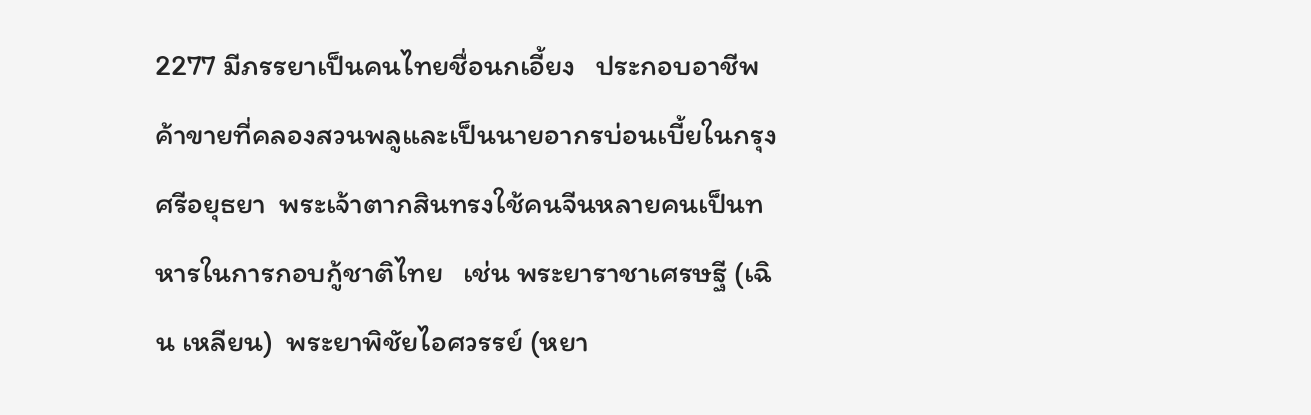2277 มีภรรยาเป็นคนไทยชื่อนกเอี้ยง   ประกอบอาชีพค้าขายที่คลองสวนพลูและเป็นนายอากรบ่อนเบี้ยในกรุงศรีอยุธยา  พระเจ้าตากสินทรงใช้คนจีนหลายคนเป็นทหารในการกอบกู้ชาติไทย   เช่น พระยาราชาเศรษฐี (เฉิน เหลียน)  พระยาพิชัยไอศวรรย์ (หยา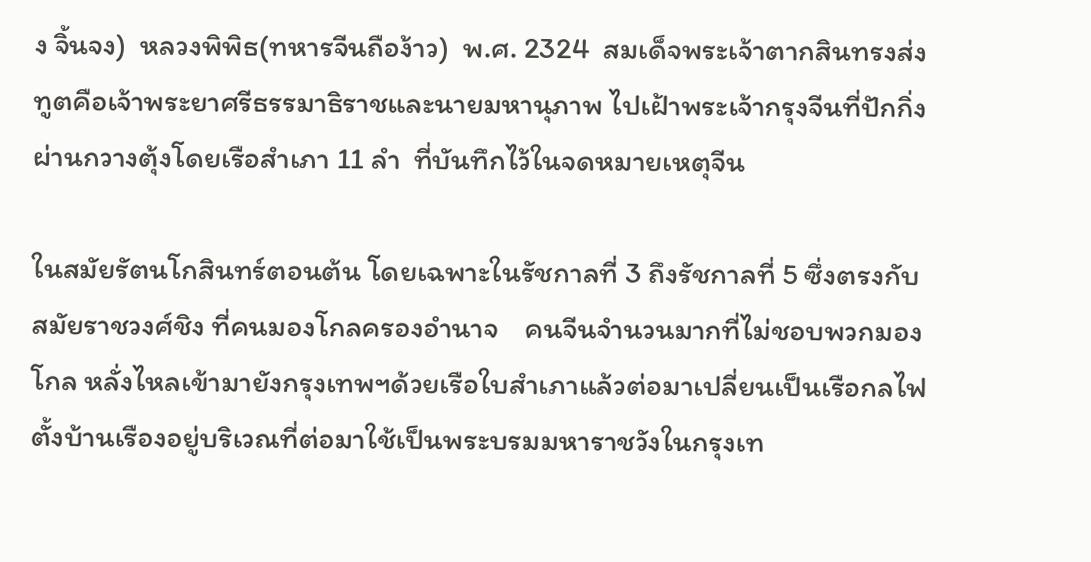ง จิ้นจง)  หลวงพิพิธ(ทหารจีนถือง้าว)  พ.ศ. 2324  สมเด็จพระเจ้าตากสินทรงส่งทูตคือเจ้าพระยาศรีธรรมาธิราชและนายมหานุภาพ ไปเฝ้าพระเจ้ากรุงจีนที่ปักกิ่งผ่านกวางตุ้งโดยเรือสำเภา 11 ลำ  ที่บันทึกไว้ในจดหมายเหตุจีน

ในสมัยรัตนโกสินทร์ตอนต้น โดยเฉพาะในรัชกาลที่ 3 ถึงรัชกาลที่ 5 ซึ่งตรงกับสมัยราชวงศ์ชิง ที่คนมองโกลครองอำนาจ    คนจีนจำนวนมากที่ไม่ชอบพวกมองโกล หลั่งไหลเข้ามายังกรุงเทพฯด้วยเรือใบสำเภาแล้วต่อมาเปลี่ยนเป็นเรือกลไฟ       ตั้งบ้านเรืองอยู่บริเวณที่ต่อมาใช้เป็นพระบรมมหาราชวังในกรุงเท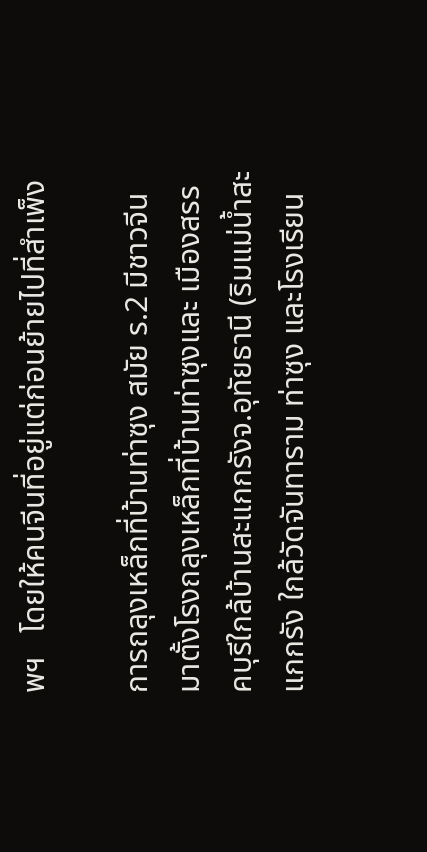พฯ   โดยให้คนจีนที่อยู่แต่ก่อนย้ายไปที่สำเพ็ง

การถลุงเหล็กที่บ้านท่าซุง สมัย ร.2 มีชาวจีนมาตั้งโรงถลุงเหล็กที่บ้านท่าซุงและ เมืองสรรคบุรีใกล้บ้านสะแกกรังจ.อุทัยธานี (ริมแม่น้ำสะแกกรัง ใกล้วัดจันทาราม ท่าซุง และโรงเรียน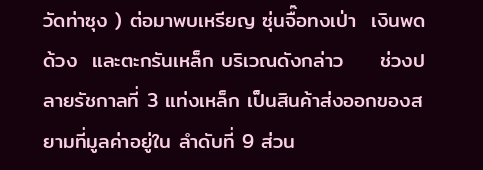วัดท่าซุง ) ต่อมาพบเหรียญ ซุ่นจื๊อทงเป่า  เงินพดด้วง  และตะกรันเหล็ก บริเวณดังกล่าว     ช่วงปลายรัชกาลที่ 3 แท่งเหล็ก เป็นสินค้าส่งออกของสยามที่มูลค่าอยู่ใน ลำดับที่ 9 ส่วน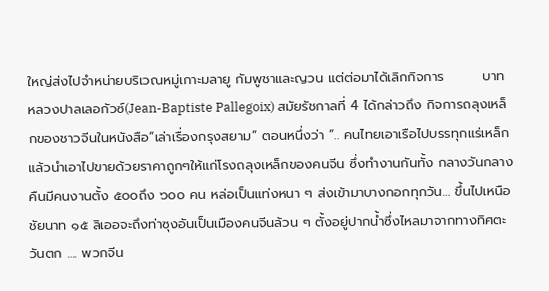ใหญ่ส่งไปจำหน่ายบริเวณหมู่เกาะมลายู กัมพูชาและญวน แต่ต่อมาได้เลิกกิจการ        บาทหลวงปาลเลอกัวซ์(Jean-Baptiste Pallegoix) สมัยรัชกาลที่ 4 ได้กล่าวถึง กิจการถลุงเหล็กของชาวจีนในหนังสือ“เล่าเรื่องกรุงสยาม” ตอนหนึ่งว่า “.. คนไทยเอาเรือไปบรรทุกแร่เหล็ก  แล้วนำเอาไปขายด้วยราคาถูกๆให้แก่โรงถลุงเหล็กของคนจีน ซึ่งทำงานกันทั้ง กลางวันกลางคืนมีคนงานตั้ง ๕๐๐ถึง ๖๐๐ คน หล่อเป็นแท่งหนา ๆ ส่งเข้ามาบางกอกทุกวัน… ขึ้นไปเหนือ ชัยนาท ๑๕ ลิเออจะถึงท่าซุงอันเป็นเมืองคนจีนล้วน ๆ ตั้งอยู่ปากน้ำซึ่งไหลมาจากทางทิศตะวันตก …. พวกจีน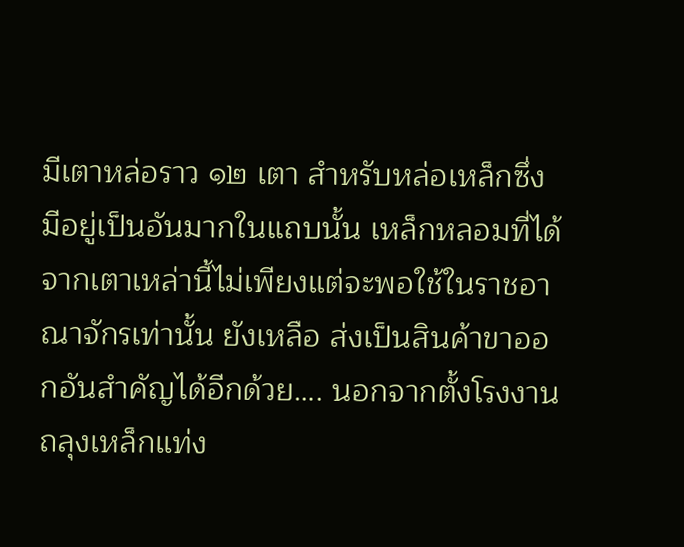มีเตาหล่อราว ๑๒ เตา สำหรับหล่อเหล็กซึ่ง มีอยู่เป็นอันมากในแถบนั้น เหล็กหลอมที่ได้จากเตาเหล่านี้ไม่เพียงแต่จะพอใช้ในราชอาณาจักรเท่านั้น ยังเหลือ ส่งเป็นสินค้าขาออกอันสำคัญได้อีกด้วย…. นอกจากตั้งโรงงานถลุงเหล็กแท่ง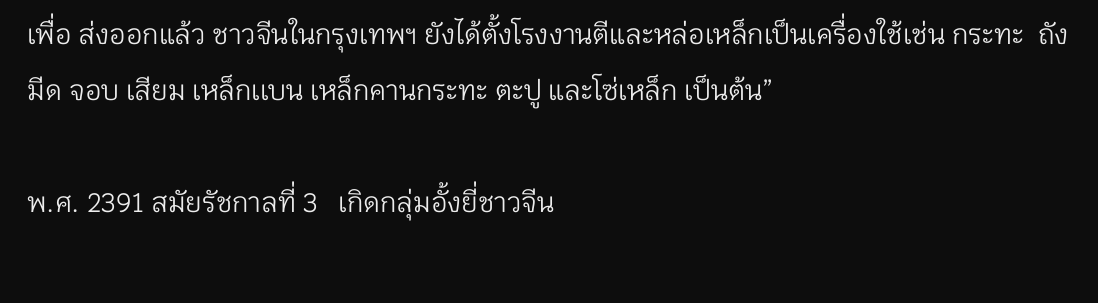เพื่อ ส่งออกแล้ว ชาวจีนในกรุงเทพฯ ยังได้ตั้งโรงงานตีและหล่อเหล็กเป็นเครื่องใช้เช่น กระทะ  ถัง  มีด จอบ เสียม เหล็กเเบน เหล็กคานกระทะ ตะปู และโซ่เหล็ก เป็นต้น”

พ.ศ. 2391 สมัยรัชกาลที่ 3   เกิดกลุ่มอั้งยี่ชาวจีน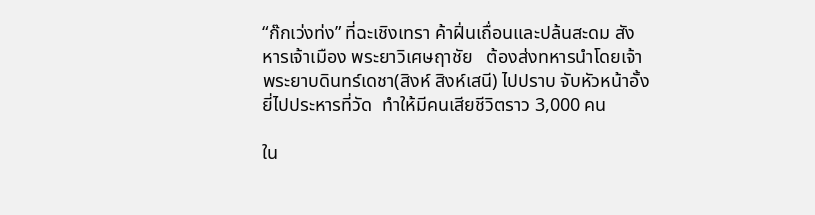“ก๊กเว่งท่ง” ที่ฉะเชิงเทรา ค้าฝิ่นเถื่อนและปล้นสะดม สังหารเจ้าเมือง พระยาวิเศษฤาชัย   ต้องส่งทหารนำโดยเจ้าพระยาบดินทร์เดชา(สิงห์ สิงห์เสนี) ไปปราบ จับหัวหน้าอั้งยี่ไปประหารที่วัด  ทำให้มีคนเสียชีวิตราว 3,000 คน

ใน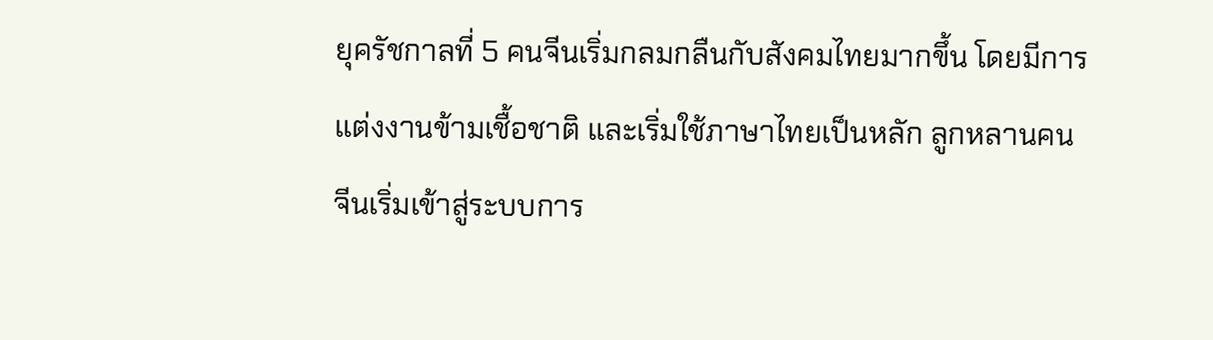ยุครัชกาลที่ 5 คนจีนเริ่มกลมกลืนกับสังคมไทยมากขึ้น โดยมีการแต่งงานข้ามเชื้อชาติ และเริ่มใช้ภาษาไทยเป็นหลัก ลูกหลานคนจีนเริ่มเข้าสู่ระบบการ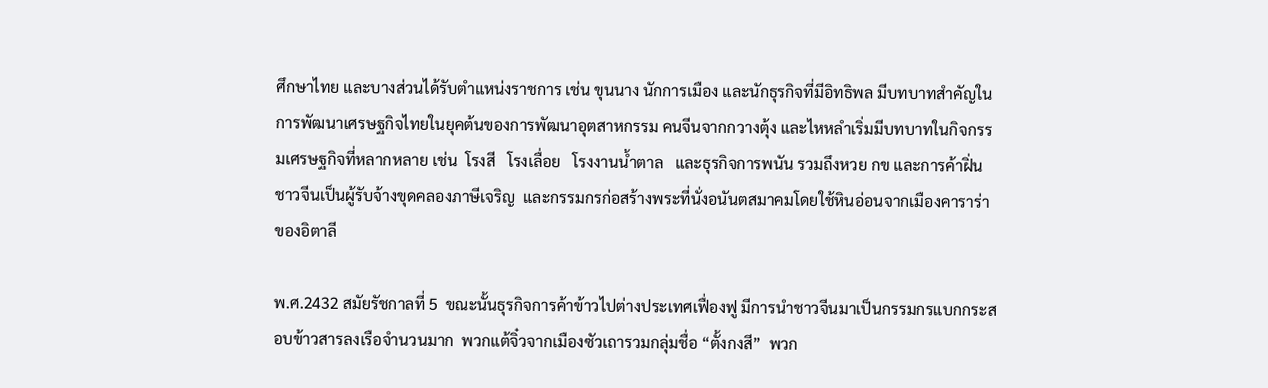ศึกษาไทย และบางส่วนได้รับตำแหน่งราชการ เช่น ขุนนาง นักการเมือง และนักธุรกิจที่มีอิทธิพล มีบทบาทสำคัญในการพัฒนาเศรษฐกิจไทยในยุคต้นของการพัฒนาอุตสาหกรรม คนจีนจากกวางตุ้ง และไหหลำเริ่มมีบทบาทในกิจกรรมเศรษฐกิจที่หลากหลาย เช่น  โรงสี   โรงเลื่อย   โรงงานน้ำตาล   และธุรกิจการพนัน รวมถึงหวย กข และการค้าฝิ่น  ชาวจีนเป็นผู้รับจ้างขุดคลองภาษีเจริญ  และกรรมกรก่อสร้างพระที่นั่งอนันตสมาคมโดยใช้หินอ่อนจากเมืองคาราร่าของอิตาลี

พ.ศ.2432 สมัยรัชกาลที่ 5  ขณะนั้นธุรกิจการค้าข้าวไปต่างประเทศเฟื่องฟู มีการนำชาวจีนมาเป็นกรรมกรแบกกระสอบข้าวสารลงเรือจำนวนมาก  พวกแต้จิ๋วจากเมืองซัวเถารวมกลุ่มชื่อ “ตั้งกงสี”  พวก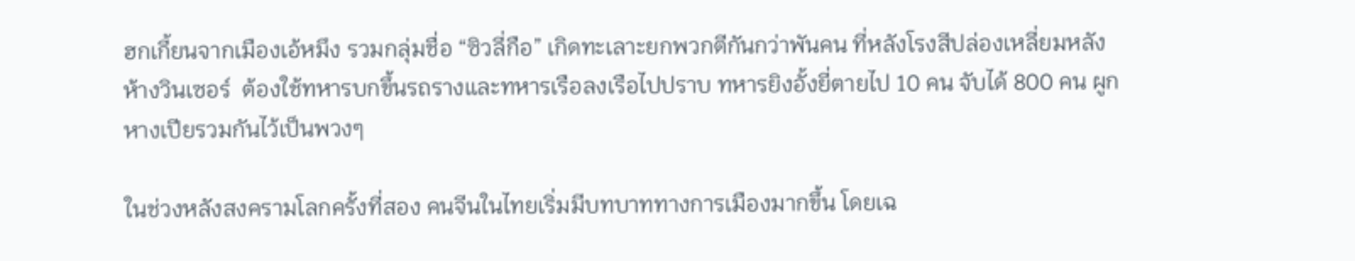ฮกเกี้ยนจากเมืองเอ้หมึง รวมกลุ่มชื่อ “ซิวลี่กือ” เกิดทะเลาะยกพวกตีกันกว่าพันคน ที่หลังโรงสีปล่องเหลี่ยมหลังห้างวินเซอร์  ต้องใช้ทหารบกขึ้นรถรางและทหารเรือลงเรือไปปราบ ทหารยิงอั้งยี่ตายไป 10 คน จับได้ 800 คน ผูกหางเปียรวมกันไว้เป็นพวงๆ

ในช่วงหลังสงครามโลกครั้งที่สอง คนจีนในไทยเริ่มมีบทบาททางการเมืองมากขึ้น โดยเฉ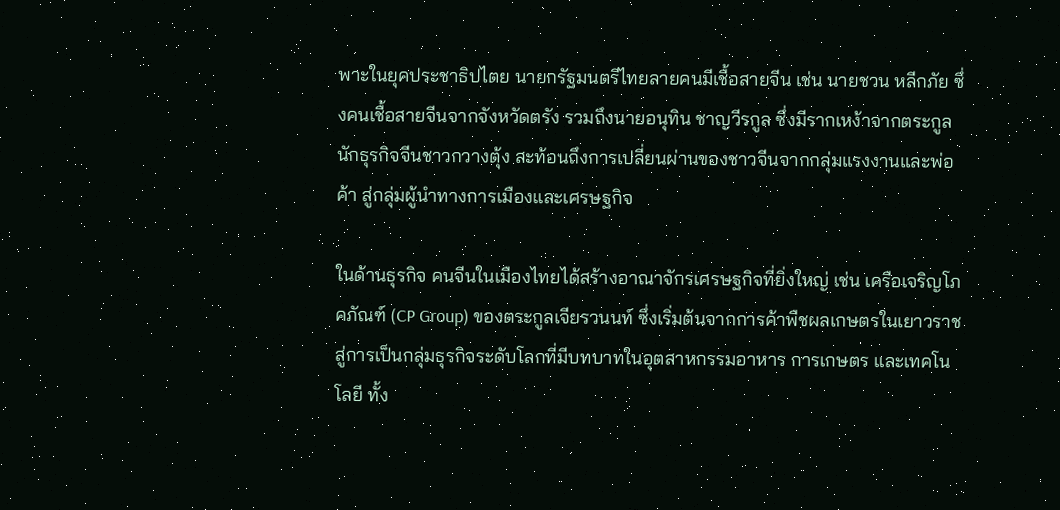พาะในยุคประชาธิปไตย นายกรัฐมนตรีไทยลายคนมีเชื้อสายจีน เช่น นายชวน หลีกภัย ซึ่งคนเชื้อสายจีนจากจังหวัดตรัง รวมถึงนายอนุทิน ชาญวีรกูล ซึ่งมีรากเหง้าจากตระกูลนักธุรกิจจีนชาวกวางตุ้ง สะท้อนถึงการเปลี่ยนผ่านของชาวจีนจากกลุ่มแรงงานและพ่อค้า สู่กลุ่มผู้นำทางการเมืองและเศรษฐกิจ

ในด้านธุรกิจ คนจีนในเมืองไทยได้สร้างอาณาจักรเศรษฐกิจที่ยิ่งใหญ่ เช่น เครือเจริญโภคภัณฑ์ (CP Group) ของตระกูลเจียรวนนท์ ซึ่งเริ่มต้นจากการค้าพืชผลเกษตรในเยาวราช สู่การเป็นกลุ่มธุรกิจระดับโลกที่มีบทบาทในอุตสาหกรรมอาหาร การเกษตร และเทคโนโลยี ทั้ง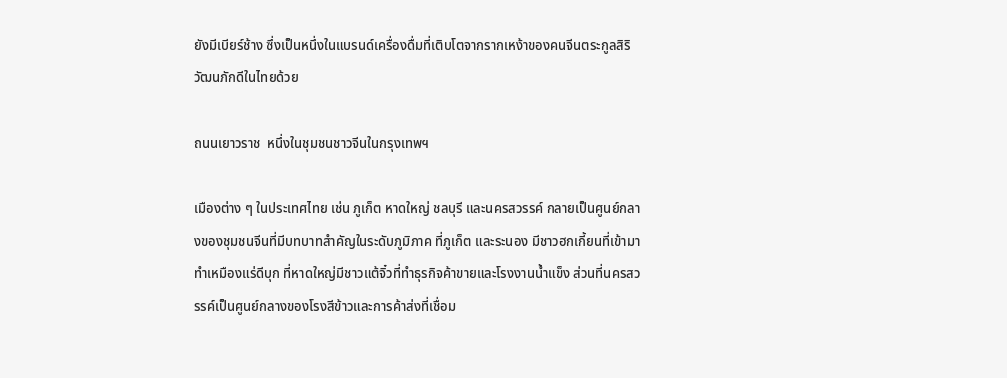ยังมีเบียร์ช้าง ซึ่งเป็นหนึ่งในแบรนด์เครื่องดื่มที่เติบโตจากรากเหง้าของคนจีนตระกูลสิริวัฒนภักดีในไทยด้วย

ถนนเยาวราช  หนึ่งในชุมชนชาวจีนในกรุงเทพฯ

เมืองต่าง ๆ ในประเทศไทย เช่น ภูเก็ต หาดใหญ่ ชลบุรี และนครสวรรค์ กลายเป็นศูนย์กลางของชุมชนจีนที่มีบทบาทสำคัญในระดับภูมิภาค ที่ภูเก็ต และระนอง มีชาวฮกเกี้ยนที่เข้ามาทำเหมืองแร่ดีบุก ที่หาดใหญ่มีชาวแต้จิ๋วที่ทำธุรกิจค้าขายและโรงงานน้ำแข็ง ส่วนที่นครสวรรค์เป็นศูนย์กลางของโรงสีข้าวและการค้าส่งที่เชื่อม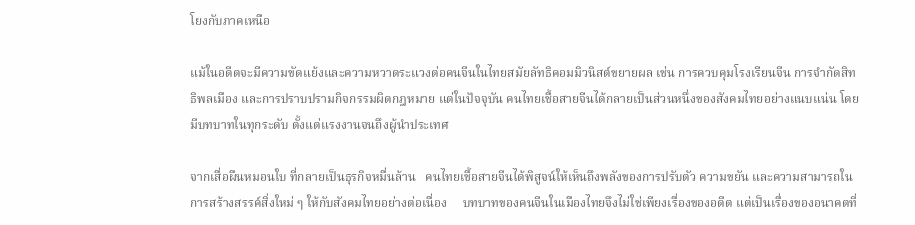โยงกับภาคเหนือ

แม้ในอดีตจะมีความขัดแย้งและความหวาดระแวงต่อคนจีนในไทยสมัยลัทธิคอมมิวนิสต์ขยายผล เช่น การควบคุมโรงเรียนจีน การจำกัดสิทธิพลเมือง และการปราบปรามกิจกรรมผิดกฎหมาย แต่ในปัจจุบัน คนไทยเชื้อสายจีนได้กลายเป็นส่วนหนึ่งของสังคมไทยอย่างแนบแน่น โดยมีบทบาทในทุกระดับ ตั้งแต่แรงงานจนถึงผู้นำประเทศ

จากเสื่อผืนหมอนใบ ที่กลายเป็นธุรกิจหมื่นล้าน   คนไทยเชื้อสายจีนได้พิสูจน์ให้เห็นถึงพลังของการปรับตัว ความขยัน และความสามารถในการสร้างสรรค์สิ่งใหม่ ๆ ให้กับสังคมไทยอย่างต่อเนื่อง     บทบาทของคนจีนในเมืองไทยจึงไม่ใช่เพียงเรื่องของอดีต แต่เป็นเรื่องของอนาคตที่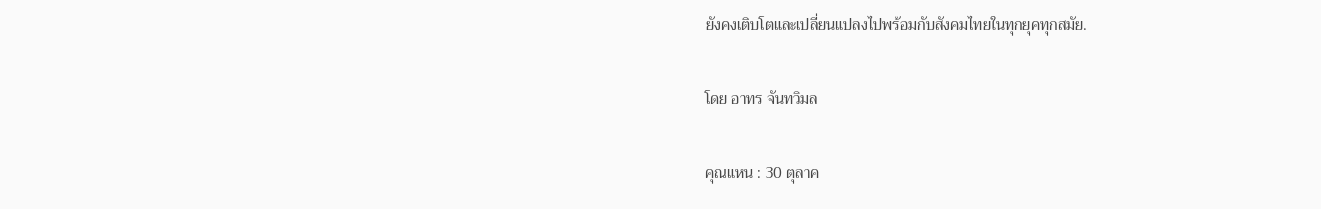ยังคงเติบโตและเปลี่ยนแปลงไปพร้อมกับสังคมไทยในทุกยุคทุกสมัย.

โดย อาทร จันทวิมล

คุณแหน : 30 ตุลาค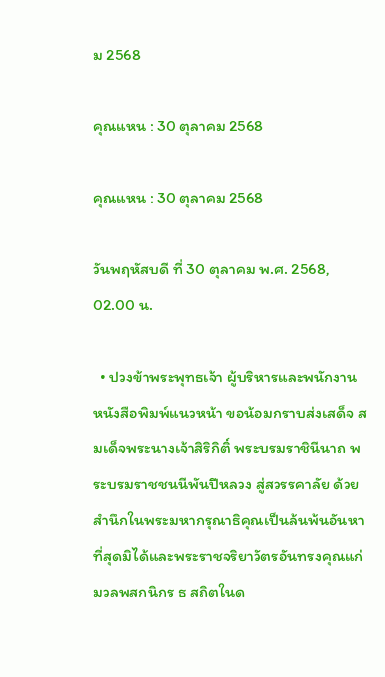ม 2568

คุณแหน : 30 ตุลาคม 2568

คุณแหน : 30 ตุลาคม 2568

วันพฤหัสบดี ที่ 30 ตุลาคม พ.ศ. 2568, 02.00 น.

  • ปวงข้าพระพุทธเจ้า ผู้บริหารและพนักงาน หนังสือพิมพ์แนวหน้า ขอน้อมกราบส่งเสด็จ สมเด็จพระนางเจ้าสิริกิติ์ พระบรมราชินีนาถ พระบรมราชชนนีพันปีหลวง สู่สวรรคาลัย ด้วยสำนึกในพระมหากรุณาธิคุณเป็นล้นพ้นอันหาที่สุดมิได้และพระราชจริยาวัตรอันทรงคุณแก่มวลพสกนิกร ธ สถิตในด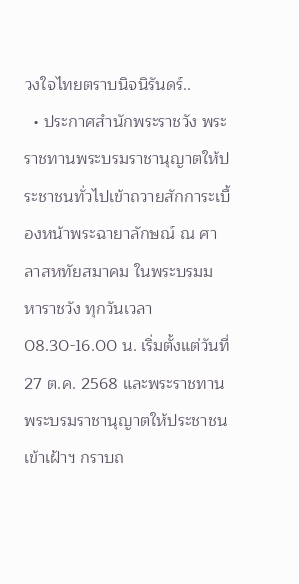วงใจไทยตราบนิจนิรันดร์..
  • ประกาศสำนักพระราชวัง พระราชทานพระบรมราชานุญาตให้ประชาชนทั่วไปเข้าถวายสักการะเบื้องหน้าพระฉายาลักษณ์ ณ ศาลาสหทัยสมาคม ในพระบรมมหาราชวัง ทุกวันเวลา 08.30-16.00 น. เริ่มตั้งแต่วันที่ 27 ต.ค. 2568 และพระราชทานพระบรมราชานุญาตให้ประชาชนเข้าเฝ้าฯ กราบถ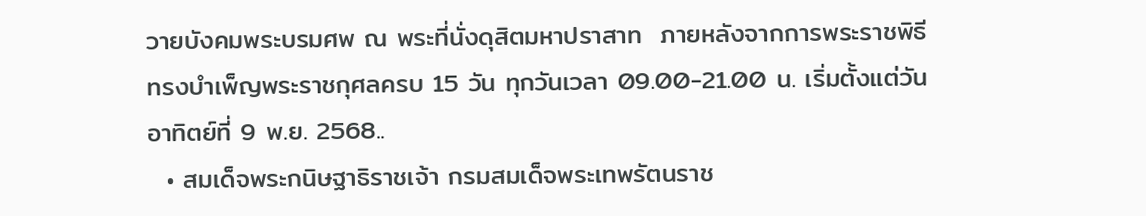วายบังคมพระบรมศพ ณ พระที่นั่งดุสิตมหาปราสาท  ภายหลังจากการพระราชพิธี ทรงบำเพ็ญพระราชกุศลครบ 15 วัน ทุกวันเวลา 09.00-21.00 น. เริ่มตั้งแต่วันอาทิตย์ที่ 9 พ.ย. 2568..
  • สมเด็จพระกนิษฐาธิราชเจ้า กรมสมเด็จพระเทพรัตนราช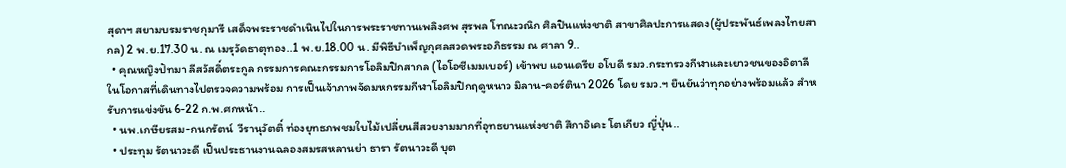สุดาฯ สยามบรมราชกุมารี เสด็จพระราชดำเนินไปในการพระราชทานเพลิงศพ สุรพล โทณะวณิก ศิลปินแห่งชาติ สาขาศิลปะการแสดง(ผู้ประพันธ์เพลงไทยสากล) 2 พ.ย.17.30 น. ณ เมรุวัดธาตุทอง..1 พ.ย.18.00 น. มีพิธีบำเพ็ญกุศลสวดพระอภิธรรม ณ ศาลา 9..
  • คุณหญิงปัทมา ลีสวัสดิ์ตระกูล กรรมการคณะกรรมการโอลิมปิกสากล (ไอโอซีเมมเบอร์) เข้าพบ แอนเดรีย อโบดี รมว.กระทรวงกีฬาและเยาวชนของอิตาลี ในโอกาสที่เดินทางไปตรวจความพร้อม การเป็นเจ้าภาพจัดมหกรรมกีฬาโอลิมปิกฤดูหนาว มิลาน-คอร์ตินา 2026 โดย รมว.ฯ ยืนยันว่าทุกอย่างพร้อมแล้ว สำหรับการแข่งขัน 6-22 ก.พ.ศกหน้า..
  • นพ.เกษียรสม-กนกรัตน์  วีรานุวัตติ์ ท่องยุทธภพชมใบไม้เปลี่ยนสีสวยงามมากที่อุทธยานแห่งชาติ สึกาอิเคะ โตเกียว ญี่ปุ่น..
  • ประทุม รัตนาวะดี เป็นประธานงานฉลองสมรสหลานย่า ธารา รัตนาวะดี บุต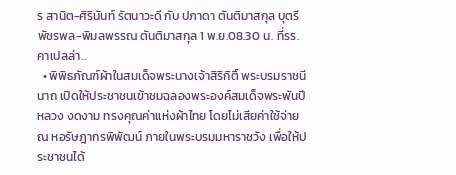ร สานิต-ศิรินันท์ รัตนาวะดี กับ ปภาดา ตันติมาสกุล บุตรี พัชรพล-พิมลพรรณ ตันติมาสกุล 1 พ.ย.08.30 น. ที่รร.คาเปลล่า..
  • พิพิธภัณฑ์ผ้าในสมเด็จพระนางเจ้าสิริกิติ์ พระบรมราชนีนาถ เปิดให้ประชาชนเข้าชมฉลองพระองค์สมเด็จพระพันปีหลวง งดงาม ทรงคุณค่าแห่งผ้าไทย โดยไม่เสียค่าใช้จ่าย ณ หอรัษฎากรพิพัฒน์ ภายในพระบรมมหาราชวัง เพื่อให้ประชาชนได้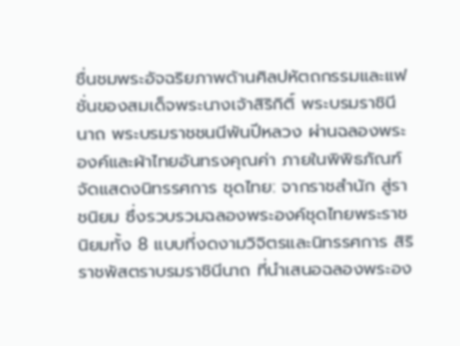ชื่นชมพระอัจฉริยภาพด้านศิลปหัตถกรรมและแฟชั่นของสมเด็จพระนางเจ้าสิริกิติ์ พระบรมราชินีนาถ พระบรมราชชนนีพันปีหลวง ผ่านฉลองพระองค์และผ้าไทยอันทรงคุณค่า ภายในพิพิธภัณฑ์ จัดแสดงนิทรรศการ ชุดไทย: จากราชสำนัก สู่ราชนิยม ซึ่งรวบรวมฉลองพระองค์ชุดไทยพระราชนิยมทั้ง 8 แบบที่งดงามวิจิตรและนิทรรศการ สิริราชพัสตราบรมราชินีนาถ ที่นำเสนอฉลองพระอง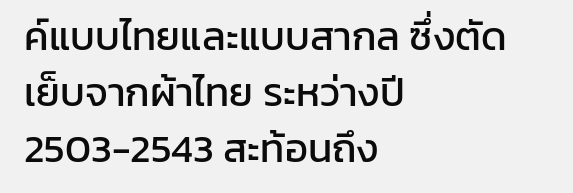ค์แบบไทยและแบบสากล ซึ่งตัดเย็บจากผ้าไทย ระหว่างปี 2503-2543 สะท้อนถึง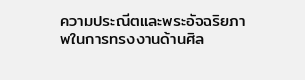ความประณีตและพระอัจฉริยภาพในการทรงงานด้านศิล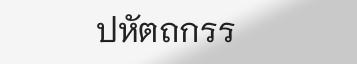ปหัตถกรร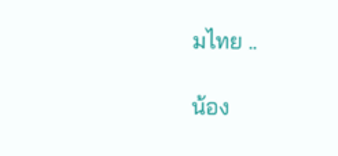มไทย ..

น้อง